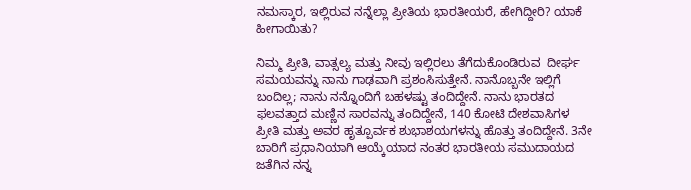ನಮಸ್ಕಾರ, ಇಲ್ಲಿರುವ ನನ್ನೆಲ್ಲಾ ಪ್ರೀತಿಯ ಭಾರತೀಯರೆ, ಹೇಗಿದ್ದೀರಿ? ಯಾಕೆ ಹೀಗಾಯಿತು?

ನಿಮ್ಮ ಪ್ರೀತಿ, ವಾತ್ಸಲ್ಯ ಮತ್ತು ನೀವು ಇಲ್ಲಿರಲು ತೆಗೆದುಕೊಂಡಿರುವ  ದೀರ್ಘ ಸಮಯವನ್ನು ನಾನು ಗಾಢವಾಗಿ ಪ್ರಶಂಸಿಸುತ್ತೇನೆ. ನಾನೊಬ್ಬನೇ ಇಲ್ಲಿಗೆ ಬಂದಿಲ್ಲ; ನಾನು ನನ್ನೊಂದಿಗೆ ಬಹಳಷ್ಟು ತಂದಿದ್ದೇನೆ. ನಾನು ಭಾರತದ ಫಲವತ್ತಾದ ಮಣ್ಣಿನ ಸಾರವನ್ನು ತಂದಿದ್ದೇನೆ, 140 ಕೋಟಿ ದೇಶವಾಸಿಗಳ ಪ್ರೀತಿ ಮತ್ತು ಅವರ ಹೃತ್ಪೂರ್ವಕ ಶುಭಾಶಯಗಳನ್ನು ಹೊತ್ತು ತಂದಿದ್ದೇನೆ. 3ನೇ ಬಾರಿಗೆ ಪ್ರಧಾನಿಯಾಗಿ ಆಯ್ಕೆಯಾದ ನಂತರ ಭಾರತೀಯ ಸಮುದಾಯದ ಜತೆಗಿನ ನನ್ನ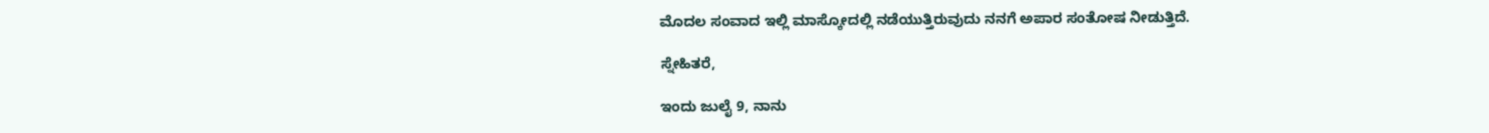ಮೊದಲ ಸಂವಾದ ಇಲ್ಲಿ ಮಾಸ್ಕೋದಲ್ಲಿ ನಡೆಯುತ್ತಿರುವುದು ನನಗೆ ಅಪಾರ ಸಂತೋಷ ನೀಡುತ್ತಿದೆ.

ಸ್ನೇಹಿತರೆ,

ಇಂದು ಜುಲೈ 9, ನಾನು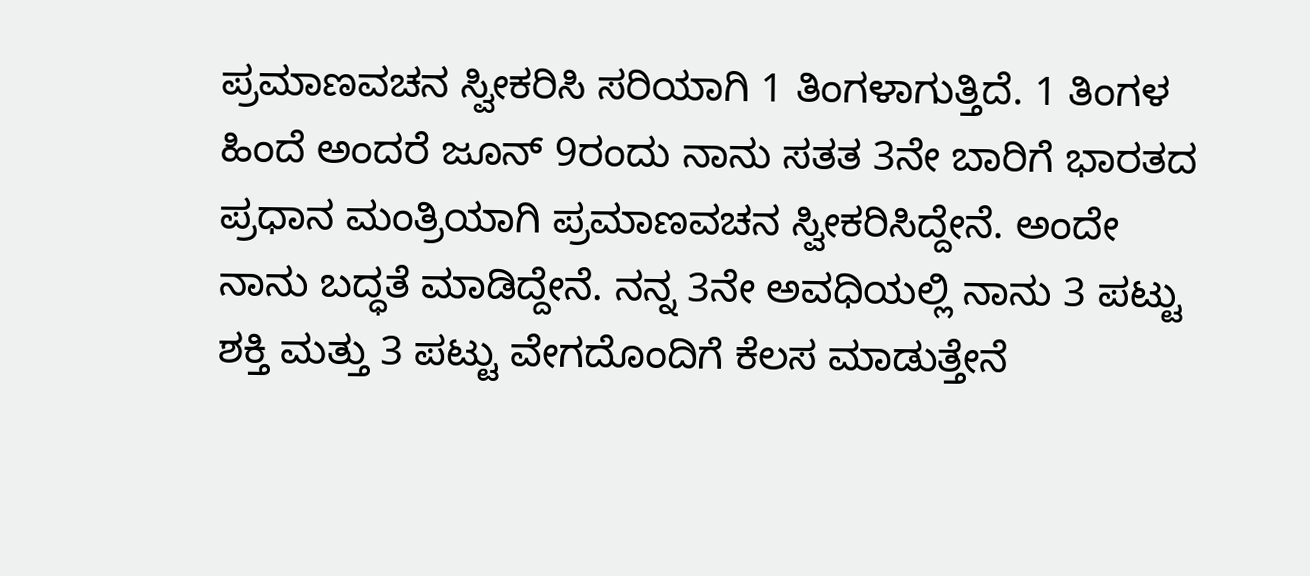ಪ್ರಮಾಣವಚನ ಸ್ವೀಕರಿಸಿ ಸರಿಯಾಗಿ 1 ತಿಂಗಳಾಗುತ್ತಿದೆ. 1 ತಿಂಗಳ ಹಿಂದೆ ಅಂದರೆ ಜೂನ್ 9ರಂದು ನಾನು ಸತತ 3ನೇ ಬಾರಿಗೆ ಭಾರತದ ಪ್ರಧಾನ ಮಂತ್ರಿಯಾಗಿ ಪ್ರಮಾಣವಚನ ಸ್ವೀಕರಿಸಿದ್ದೇನೆ. ಅಂದೇ ನಾನು ಬದ್ಧತೆ ಮಾಡಿದ್ದೇನೆ. ನನ್ನ 3ನೇ ಅವಧಿಯಲ್ಲಿ ನಾನು 3 ಪಟ್ಟು ಶಕ್ತಿ ಮತ್ತು 3 ಪಟ್ಟು ವೇಗದೊಂದಿಗೆ ಕೆಲಸ ಮಾಡುತ್ತೇನೆ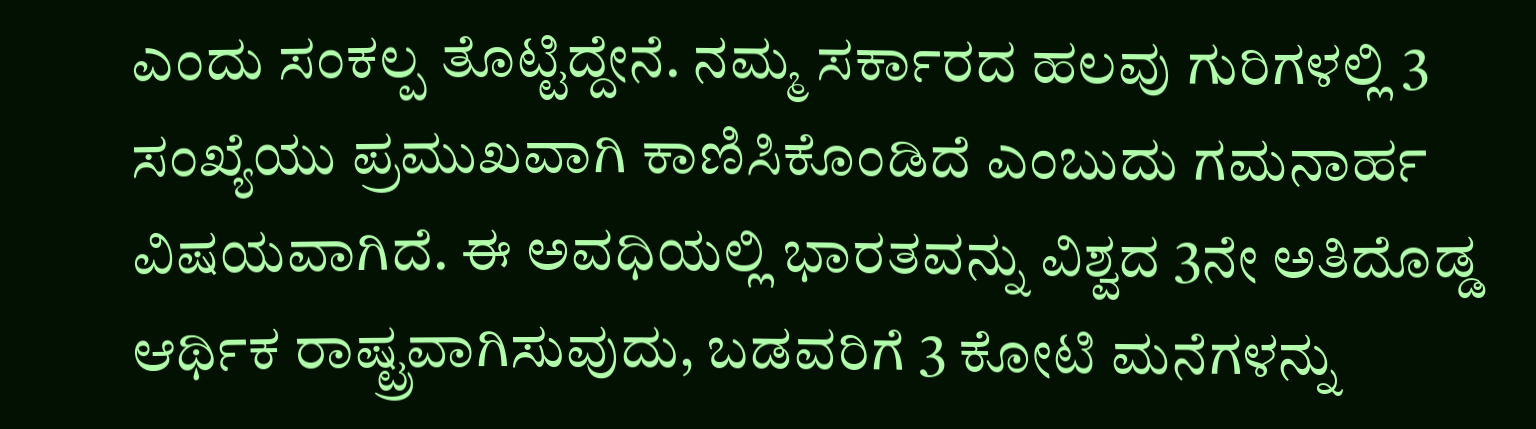ಎಂದು ಸಂಕಲ್ಪ ತೊಟ್ಟಿದ್ದೇನೆ. ನಮ್ಮ ಸರ್ಕಾರದ ಹಲವು ಗುರಿಗಳಲ್ಲಿ 3 ಸಂಖ್ಯೆಯು ಪ್ರಮುಖವಾಗಿ ಕಾಣಿಸಿಕೊಂಡಿದೆ ಎಂಬುದು ಗಮನಾರ್ಹ ವಿಷಯವಾಗಿದೆ. ಈ ಅವಧಿಯಲ್ಲಿ ಭಾರತವನ್ನು ವಿಶ್ವದ 3ನೇ ಅತಿದೊಡ್ಡ ಆರ್ಥಿಕ ರಾಷ್ಟ್ರವಾಗಿಸುವುದು, ಬಡವರಿಗೆ 3 ಕೋಟಿ ಮನೆಗಳನ್ನು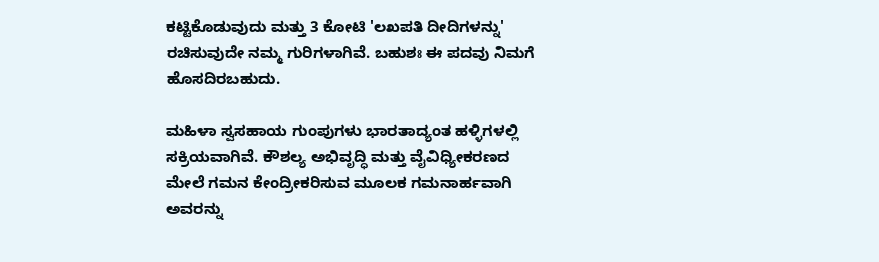ಕಟ್ಟಿಕೊಡುವುದು ಮತ್ತು 3 ಕೋಟಿ 'ಲಖಪತಿ ದೀದಿಗಳನ್ನು' ರಚಿಸುವುದೇ ನಮ್ಮ ಗುರಿಗಳಾಗಿವೆ. ಬಹುಶಃ ಈ ಪದವು ನಿಮಗೆ ಹೊಸದಿರಬಹುದು.

ಮಹಿಳಾ ಸ್ವಸಹಾಯ ಗುಂಪುಗಳು ಭಾರತಾದ್ಯಂತ ಹಳ್ಳಿಗಳಲ್ಲಿ ಸಕ್ರಿಯವಾಗಿವೆ. ಕೌಶಲ್ಯ ಅಭಿವೃದ್ಧಿ ಮತ್ತು ವೈವಿಧ್ಯೀಕರಣದ ಮೇಲೆ ಗಮನ ಕೇಂದ್ರೀಕರಿಸುವ ಮೂಲಕ ಗಮನಾರ್ಹವಾಗಿ ಅವರನ್ನು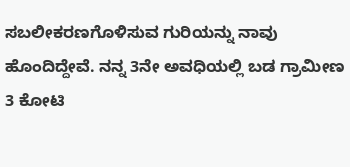ಸಬಲೀಕರಣಗೊಳಿಸುವ ಗುರಿಯನ್ನು ನಾವು ಹೊಂದಿದ್ದೇವೆ. ನನ್ನ 3ನೇ ಅವಧಿಯಲ್ಲಿ ಬಡ ಗ್ರಾಮೀಣ 3 ಕೋಟಿ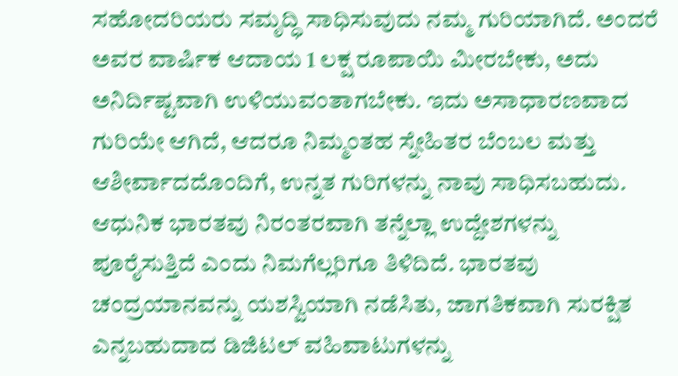ಸಹೋದರಿಯರು ಸಮೃದ್ಧಿ ಸಾಧಿಸುವುದು ನಮ್ಮ ಗುರಿಯಾಗಿದೆ. ಅಂದರೆ ಅವರ ವಾರ್ಷಿಕ ಆದಾಯ 1 ಲಕ್ಷ ರೂಪಾಯಿ ಮೀರಬೇಕು, ಅದು ಅನಿರ್ದಿಷ್ಟವಾಗಿ ಉಳಿಯುವಂತಾಗಬೇಕು. ಇದು ಅಸಾಧಾರಣವಾದ ಗುರಿಯೇ ಆಗಿದೆ, ಆದರೂ ನಿಮ್ಮಂತಹ ಸ್ನೇಹಿತರ ಬೆಂಬಲ ಮತ್ತು ಆಶೀರ್ವಾದದೊಂದಿಗೆ, ಉನ್ನತ ಗುರಿಗಳನ್ನು ನಾವು ಸಾಧಿಸಬಹುದು. ಆಧುನಿಕ ಭಾರತವು ನಿರಂತರವಾಗಿ ತನ್ನೆಲ್ಲಾ ಉದ್ದೇಶಗಳನ್ನು ಪೂರೈಸುತ್ತಿದೆ ಎಂದು ನಿಮಗೆಲ್ಲರಿಗೂ ತಿಳಿದಿದೆ. ಭಾರತವು ಚಂದ್ರಯಾನವನ್ನು ಯಶಸ್ವಿಯಾಗಿ ನಡೆಸಿತು, ಜಾಗತಿಕವಾಗಿ ಸುರಕ್ಷಿತ ಎನ್ನಬಹುದಾದ ಡಿಜಿಟಲ್ ವಹಿವಾಟುಗಳನ್ನು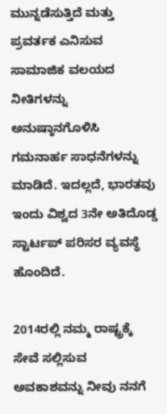ಮುನ್ನಡೆಸುತ್ತಿದೆ ಮತ್ತು ಪ್ರವರ್ತಕ ಎನಿಸುವ ಸಾಮಾಜಿಕ ವಲಯದ ನೀತಿಗಳನ್ನು ಅನುಷ್ಠಾನಗೊಳಿಸಿ ಗಮನಾರ್ಹ ಸಾಧನೆಗಳನ್ನು ಮಾಡಿದೆ. ಇದಲ್ಲದೆ, ಭಾರತವು ಇಂದು ವಿಶ್ವದ 3ನೇ ಅತಿದೊಡ್ಡ ಸ್ಟಾರ್ಟಪ್ ಪರಿಸರ ವ್ಯವಸ್ಥೆ ಹೊಂದಿದೆ.

2014ರಲ್ಲಿ ನಮ್ಮ ರಾಷ್ಟ್ರಕ್ಕೆ ಸೇವೆ ಸಲ್ಲಿಸುವ ಅವಕಾಶವನ್ನು ನೀವು ನನಗೆ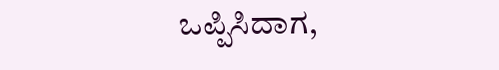ಒಪ್ಪಿಸಿದಾಗ,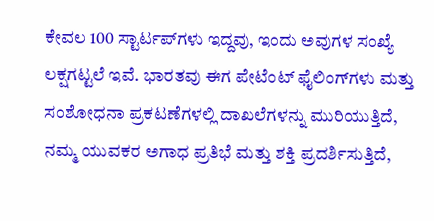ಕೇವಲ 100 ಸ್ಟಾರ್ಟಪ್‌ಗಳು ಇದ್ದವು, ಇಂದು ಅವುಗಳ ಸಂಖ್ಯೆ ಲಕ್ಷಗಟ್ಟಲೆ ಇವೆ. ಭಾರತವು ಈಗ ಪೇಟೆಂಟ್ ಫೈಲಿಂಗ್‌ಗಳು ಮತ್ತು ಸಂಶೋಧನಾ ಪ್ರಕಟಣೆಗಳಲ್ಲಿ ದಾಖಲೆಗಳನ್ನು ಮುರಿಯುತ್ತಿದೆ, ನಮ್ಮ ಯುವಕರ ಅಗಾಧ ಪ್ರತಿಭೆ ಮತ್ತು ಶಕ್ತಿ ಪ್ರದರ್ಶಿಸುತ್ತಿದೆ,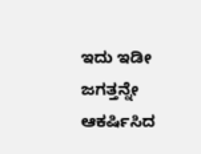ಇದು ಇಡೀ ಜಗತ್ತನ್ನೇ ಆಕರ್ಷಿಸಿದ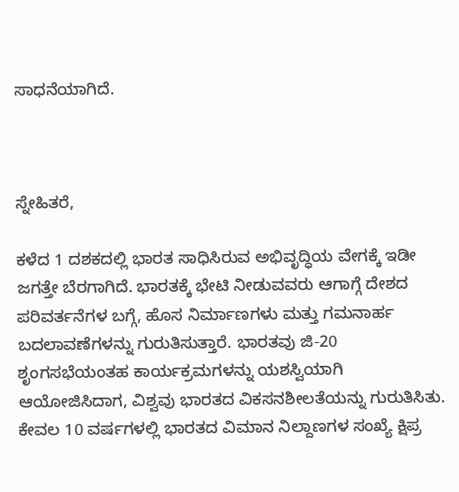ಸಾಧನೆಯಾಗಿದೆ.



ಸ್ನೇಹಿತರೆ,

ಕಳೆದ 1 ದಶಕದಲ್ಲಿ ಭಾರತ ಸಾಧಿಸಿರುವ ಅಭಿವೃದ್ಧಿಯ ವೇಗಕ್ಕೆ ಇಡೀ ಜಗತ್ತೇ ಬೆರಗಾಗಿದೆ. ಭಾರತಕ್ಕೆ ಭೇಟಿ ನೀಡುವವರು ಆಗಾಗ್ಗೆ ದೇಶದ ಪರಿವರ್ತನೆಗಳ ಬಗ್ಗೆ, ಹೊಸ ನಿರ್ಮಾಣಗಳು ಮತ್ತು ಗಮನಾರ್ಹ ಬದಲಾವಣೆಗಳನ್ನು ಗುರುತಿಸುತ್ತಾರೆ. ಭಾರತವು ಜಿ-20 ಶೃಂಗಸಭೆಯಂತಹ ಕಾರ್ಯಕ್ರಮಗಳನ್ನು ಯಶಸ್ವಿಯಾಗಿ ಆಯೋಜಿಸಿದಾಗ, ವಿಶ್ವವು ಭಾರತದ ವಿಕಸನಶೀಲತೆಯನ್ನು ಗುರುತಿಸಿತು. ಕೇವಲ 10 ವರ್ಷಗಳಲ್ಲಿ ಭಾರತದ ವಿಮಾನ ನಿಲ್ದಾಣಗಳ ಸಂಖ್ಯೆ ಕ್ಷಿಪ್ರ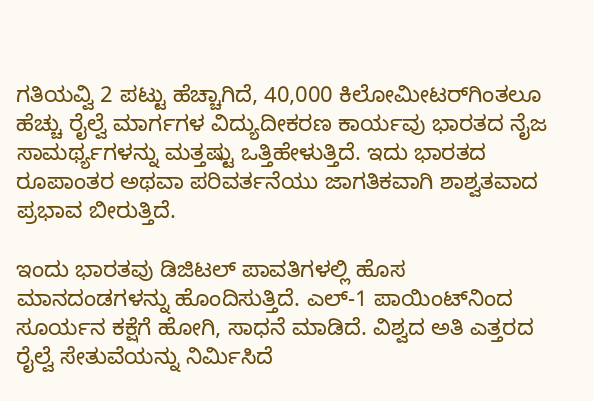ಗತಿಯವ್ವಿ 2 ಪಟ್ಟು ಹೆಚ್ಚಾಗಿದೆ, 40,000 ಕಿಲೋಮೀಟರ್‌ಗಿಂತಲೂ ಹೆಚ್ಚು ರೈಲ್ವೆ ಮಾರ್ಗಗಳ ವಿದ್ಯುದೀಕರಣ ಕಾರ್ಯವು ಭಾರತದ ನೈಜ ಸಾಮರ್ಥ್ಯಗಳನ್ನು ಮತ್ತಷ್ಟು ಒತ್ತಿಹೇಳುತ್ತಿದೆ. ಇದು ಭಾರತದ ರೂಪಾಂತರ ಅಥವಾ ಪರಿವರ್ತನೆಯು ಜಾಗತಿಕವಾಗಿ ಶಾಶ್ವತವಾದ ಪ್ರಭಾವ ಬೀರುತ್ತಿದೆ.

ಇಂದು ಭಾರತವು ಡಿಜಿಟಲ್ ಪಾವತಿಗಳಲ್ಲಿ ಹೊಸ ಮಾನದಂಡಗಳನ್ನು ಹೊಂದಿಸುತ್ತಿದೆ. ಎಲ್-1 ಪಾಯಿಂಟ್‌ನಿಂದ ಸೂರ್ಯನ ಕಕ್ಷೆಗೆ ಹೋಗಿ, ಸಾಧನೆ ಮಾಡಿದೆ. ವಿಶ್ವದ ಅತಿ ಎತ್ತರದ ರೈಲ್ವೆ ಸೇತುವೆಯನ್ನು ನಿರ್ಮಿಸಿದೆ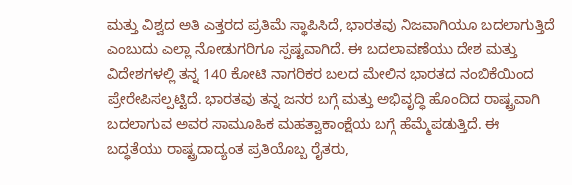ಮತ್ತು ವಿಶ್ವದ ಅತಿ ಎತ್ತರದ ಪ್ರತಿಮೆ ಸ್ಥಾಪಿಸಿದೆ, ಭಾರತವು ನಿಜವಾಗಿಯೂ ಬದಲಾಗುತ್ತಿದೆ ಎಂಬುದು ಎಲ್ಲಾ ನೋಡುಗರಿಗೂ ಸ್ಪಷ್ಟವಾಗಿದೆ. ಈ ಬದಲಾವಣೆಯು ದೇಶ ಮತ್ತು ವಿದೇಶಗಳಲ್ಲಿ ತನ್ನ 140 ಕೋಟಿ ನಾಗರಿಕರ ಬಲದ ಮೇಲಿನ ಭಾರತದ ನಂಬಿಕೆಯಿಂದ ಪ್ರೇರೇಪಿಸಲ್ಪಟ್ಟಿದೆ. ಭಾರತವು ತನ್ನ ಜನರ ಬಗ್ಗೆ ಮತ್ತು ಅಭಿವೃದ್ಧಿ ಹೊಂದಿದ ರಾಷ್ಟ್ರವಾಗಿ ಬದಲಾಗುವ ಅವರ ಸಾಮೂಹಿಕ ಮಹತ್ವಾಕಾಂಕ್ಷೆಯ ಬಗ್ಗೆ ಹೆಮ್ಮೆಪಡುತ್ತಿದೆ. ಈ ಬದ್ಧತೆಯು ರಾಷ್ಟ್ರದಾದ್ಯಂತ ಪ್ರತಿಯೊಬ್ಬ ರೈತರು,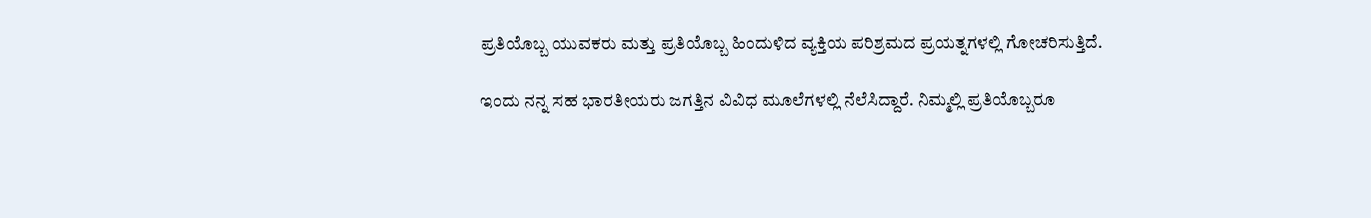ಪ್ರತಿಯೊಬ್ಬ ಯುವಕರು ಮತ್ತು ಪ್ರತಿಯೊಬ್ಬ ಹಿಂದುಳಿದ ವ್ಯಕ್ತಿಯ ಪರಿಶ್ರಮದ ಪ್ರಯತ್ನಗಳಲ್ಲಿ ಗೋಚರಿಸುತ್ತಿದೆ.

ಇಂದು ನನ್ನ ಸಹ ಭಾರತೀಯರು ಜಗತ್ತಿನ ವಿವಿಧ ಮೂಲೆಗಳಲ್ಲಿ ನೆಲೆಸಿದ್ದಾರೆ. ನಿಮ್ಮಲ್ಲಿ ಪ್ರತಿಯೊಬ್ಬರೂ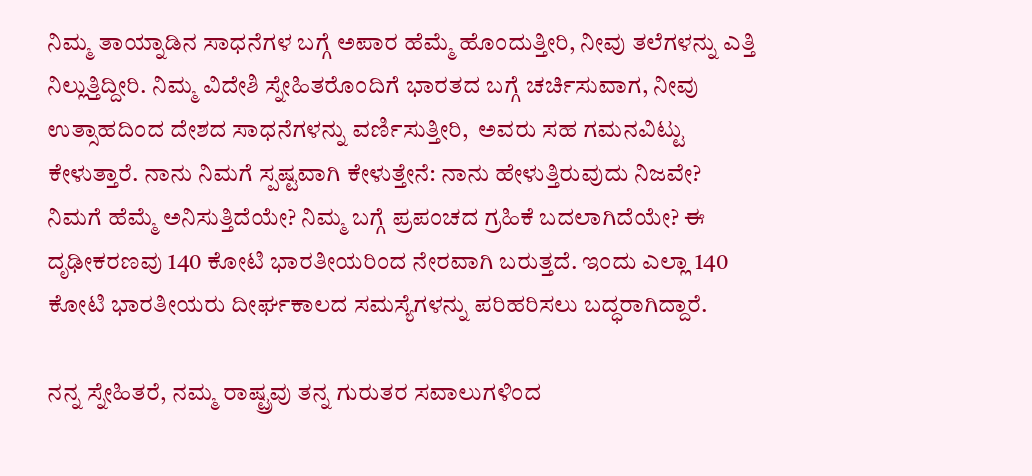ನಿಮ್ಮ ತಾಯ್ನಾಡಿನ ಸಾಧನೆಗಳ ಬಗ್ಗೆ ಅಪಾರ ಹೆಮ್ಮೆ ಹೊಂದುತ್ತೀರಿ, ನೀವು ತಲೆಗಳನ್ನು ಎತ್ತಿ ನಿಲ್ಲುತ್ತಿದ್ದೀರಿ. ನಿಮ್ಮ ವಿದೇಶಿ ಸ್ನೇಹಿತರೊಂದಿಗೆ ಭಾರತದ ಬಗ್ಗೆ ಚರ್ಚಿಸುವಾಗ, ನೀವು ಉತ್ಸಾಹದಿಂದ ದೇಶದ ಸಾಧನೆಗಳನ್ನು ವರ್ಣಿಸುತ್ತೀರಿ,  ಅವರು ಸಹ ಗಮನವಿಟ್ಟು ಕೇಳುತ್ತಾರೆ. ನಾನು ನಿಮಗೆ ಸ್ಪಷ್ಟವಾಗಿ ಕೇಳುತ್ತೇನೆ: ನಾನು ಹೇಳುತ್ತಿರುವುದು ನಿಜವೇ? ನಿಮಗೆ ಹೆಮ್ಮೆ ಅನಿಸುತ್ತಿದೆಯೇ? ನಿಮ್ಮ ಬಗ್ಗೆ ಪ್ರಪಂಚದ ಗ್ರಹಿಕೆ ಬದಲಾಗಿದೆಯೇ? ಈ ದೃಢೀಕರಣವು 140 ಕೋಟಿ ಭಾರತೀಯರಿಂದ ನೇರವಾಗಿ ಬರುತ್ತದೆ. ಇಂದು ಎಲ್ಲಾ 140 ಕೋಟಿ ಭಾರತೀಯರು ದೀರ್ಘಕಾಲದ ಸಮಸ್ಯೆಗಳನ್ನು ಪರಿಹರಿಸಲು ಬದ್ಧರಾಗಿದ್ದಾರೆ.

ನನ್ನ ಸ್ನೇಹಿತರೆ, ನಮ್ಮ ರಾಷ್ಟ್ರವು ತನ್ನ ಗುರುತರ ಸವಾಲುಗಳಿಂದ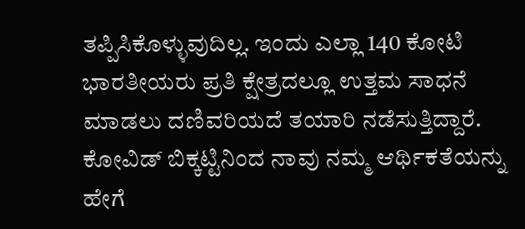ತಪ್ಪಿಸಿಕೊಳ್ಳುವುದಿಲ್ಲ. ಇಂದು ಎಲ್ಲಾ 140 ಕೋಟಿ ಭಾರತೀಯರು ಪ್ರತಿ ಕ್ಷೇತ್ರದಲ್ಲೂ ಉತ್ತಮ ಸಾಧನೆ ಮಾಡಲು ದಣಿವರಿಯದೆ ತಯಾರಿ ನಡೆಸುತ್ತಿದ್ದಾರೆ. ಕೋವಿಡ್ ಬಿಕ್ಕಟ್ಟಿನಿಂದ ನಾವು ನಮ್ಮ ಆರ್ಥಿಕತೆಯನ್ನು ಹೇಗೆ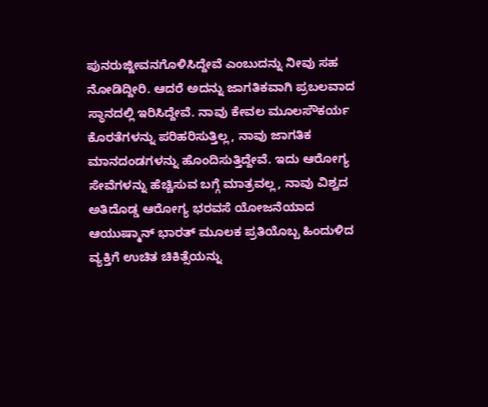ಪುನರುಜ್ಜೀವನಗೊಳಿಸಿದ್ದೇವೆ ಎಂಬುದನ್ನು ನೀವು ಸಹ ನೋಡಿದ್ದೀರಿ. ಆದರೆ ಅದನ್ನು ಜಾಗತಿಕವಾಗಿ ಪ್ರಬಲವಾದ ಸ್ಥಾನದಲ್ಲಿ ಇರಿಸಿದ್ದೇವೆ. ನಾವು ಕೇವಲ ಮೂಲಸೌಕರ್ಯ ಕೊರತೆಗಳನ್ನು ಪರಿಹರಿಸುತ್ತಿಲ್ಲ, ನಾವು ಜಾಗತಿಕ ಮಾನದಂಡಗಳನ್ನು ಹೊಂದಿಸುತ್ತಿದ್ದೇವೆ. ಇದು ಆರೋಗ್ಯ ಸೇವೆಗಳನ್ನು ಹೆಚ್ಚಿಸುವ ಬಗ್ಗೆ ಮಾತ್ರವಲ್ಲ, ನಾವು ವಿಶ್ವದ ಅತಿದೊಡ್ಡ ಆರೋಗ್ಯ ಭರವಸೆ ಯೋಜನೆಯಾದ ಆಯುಷ್ಮಾನ್ ಭಾರತ್ ಮೂಲಕ ಪ್ರತಿಯೊಬ್ಬ ಹಿಂದುಳಿದ ವ್ಯಕ್ತಿಗೆ ಉಚಿತ ಚಿಕಿತ್ಸೆಯನ್ನು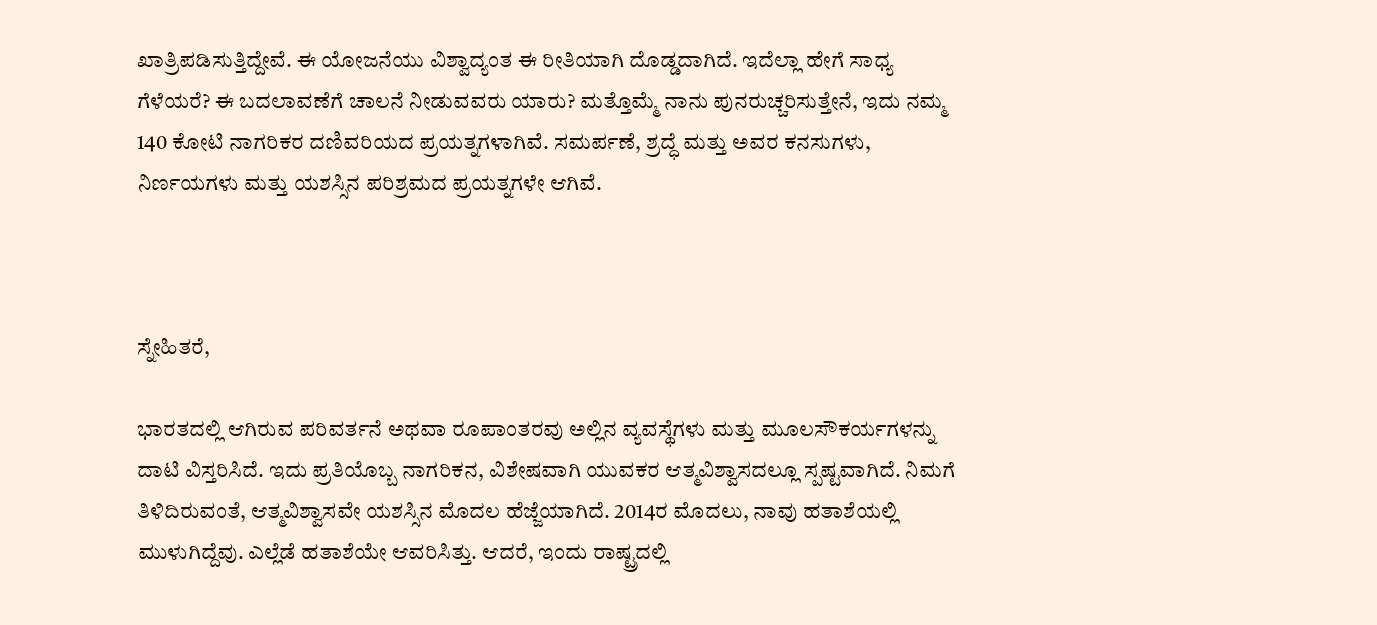ಖಾತ್ರಿಪಡಿಸುತ್ತಿದ್ದೇವೆ. ಈ ಯೋಜನೆಯು ವಿಶ್ವಾದ್ಯಂತ ಈ ರೀತಿಯಾಗಿ ದೊಡ್ಡದಾಗಿದೆ. ಇದೆಲ್ಲಾ ಹೇಗೆ ಸಾಧ್ಯ ಗೆಳೆಯರೆ? ಈ ಬದಲಾವಣೆಗೆ ಚಾಲನೆ ನೀಡುವವರು ಯಾರು? ಮತ್ತೊಮ್ಮೆ ನಾನು ಪುನರುಚ್ಚರಿಸುತ್ತೇನೆ, ಇದು ನಮ್ಮ 140 ಕೋಟಿ ನಾಗರಿಕರ ದಣಿವರಿಯದ ಪ್ರಯತ್ನಗಳಾಗಿವೆ. ಸಮರ್ಪಣೆ, ಶ್ರದ್ಧೆ ಮತ್ತು ಅವರ ಕನಸುಗಳು, ನಿರ್ಣಯಗಳು ಮತ್ತು ಯಶಸ್ಸಿನ ಪರಿಶ್ರಮದ ಪ್ರಯತ್ನಗಳೇ ಆಗಿವೆ.



ಸ್ನೇಹಿತರೆ,

ಭಾರತದಲ್ಲಿ ಆಗಿರುವ ಪರಿವರ್ತನೆ ಅಥವಾ ರೂಪಾಂತರವು ಅಲ್ಲಿನ ವ್ಯವಸ್ಥೆಗಳು ಮತ್ತು ಮೂಲಸೌಕರ್ಯಗಳನ್ನು ದಾಟಿ ವಿಸ್ತರಿಸಿದೆ. ಇದು ಪ್ರತಿಯೊಬ್ಬ ನಾಗರಿಕನ, ವಿಶೇಷವಾಗಿ ಯುವಕರ ಆತ್ಮವಿಶ್ವಾಸದಲ್ಲೂ ಸ್ಪಷ್ಟವಾಗಿದೆ. ನಿಮಗೆ ತಿಳಿದಿರುವಂತೆ, ಆತ್ಮವಿಶ್ವಾಸವೇ ಯಶಸ್ಸಿನ ಮೊದಲ ಹೆಜ್ಜೆಯಾಗಿದೆ. 2014ರ ಮೊದಲು, ನಾವು ಹತಾಶೆಯಲ್ಲಿ ಮುಳುಗಿದ್ದೆವು. ಎಲ್ಲೆಡೆ ಹತಾಶೆಯೇ ಆವರಿಸಿತ್ತು. ಆದರೆ, ಇಂದು ರಾಷ್ಟ್ರದಲ್ಲಿ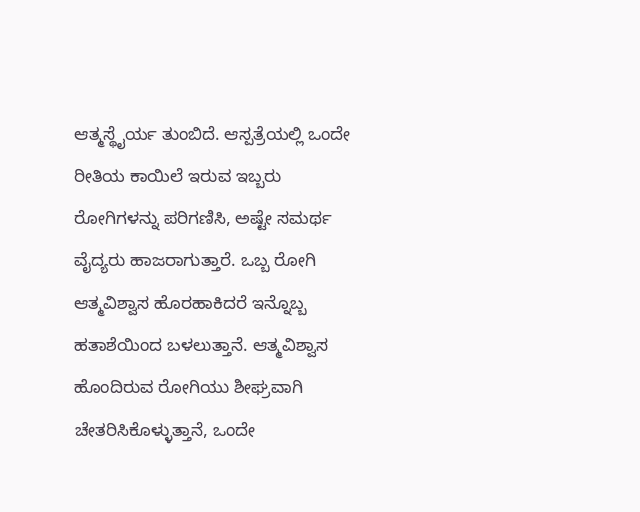ಆತ್ಮಸ್ಥೈರ್ಯ ತುಂಬಿದೆ. ಆಸ್ಪತ್ರೆಯಲ್ಲಿ ಒಂದೇ ರೀತಿಯ ಕಾಯಿಲೆ ಇರುವ ಇಬ್ಬರು ರೋಗಿಗಳನ್ನು ಪರಿಗಣಿಸಿ, ಅಷ್ಟೇ ಸಮರ್ಥ ವೈದ್ಯರು ಹಾಜರಾಗುತ್ತಾರೆ. ಒಬ್ಬ ರೋಗಿ ಆತ್ಮವಿಶ್ವಾಸ ಹೊರಹಾಕಿದರೆ ಇನ್ನೊಬ್ಬ ಹತಾಶೆಯಿಂದ ಬಳಲುತ್ತಾನೆ. ಆತ್ಮವಿಶ್ವಾಸ ಹೊಂದಿರುವ ರೋಗಿಯು ಶೀಘ್ರವಾಗಿ ಚೇತರಿಸಿಕೊಳ್ಳುತ್ತಾನೆ, ಒಂದೇ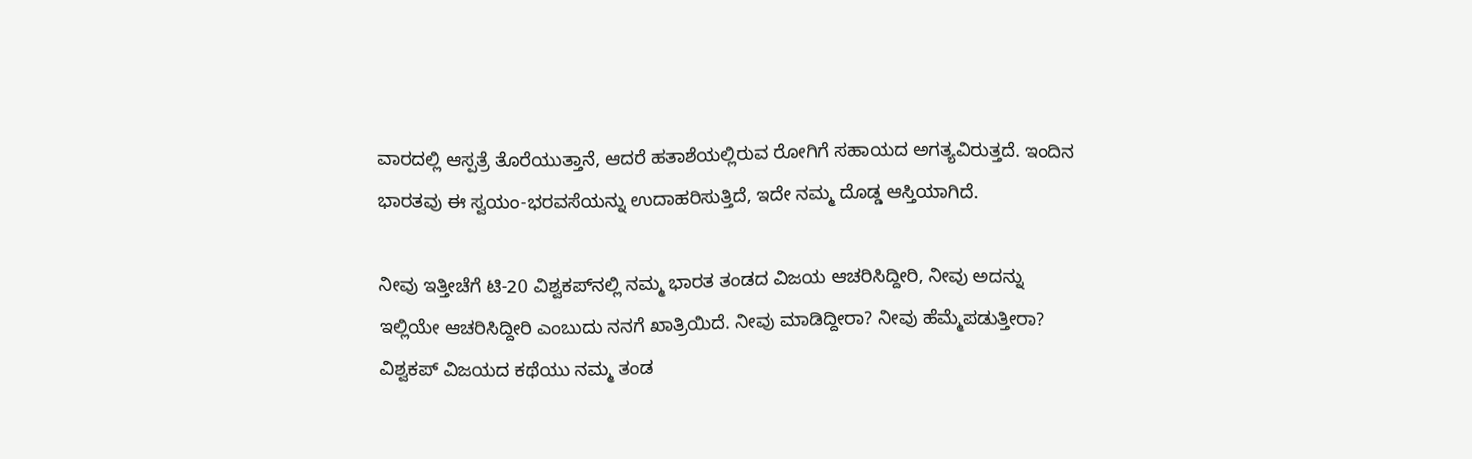ವಾರದಲ್ಲಿ ಆಸ್ಪತ್ರೆ ತೊರೆಯುತ್ತಾನೆ, ಆದರೆ ಹತಾಶೆಯಲ್ಲಿರುವ ರೋಗಿಗೆ ಸಹಾಯದ ಅಗತ್ಯವಿರುತ್ತದೆ. ಇಂದಿನ ಭಾರತವು ಈ ಸ್ವಯಂ-ಭರವಸೆಯನ್ನು ಉದಾಹರಿಸುತ್ತಿದೆ, ಇದೇ ನಮ್ಮ ದೊಡ್ಡ ಆಸ್ತಿಯಾಗಿದೆ.

ನೀವು ಇತ್ತೀಚೆಗೆ ಟಿ-20 ವಿಶ್ವಕಪ್‌ನಲ್ಲಿ ನಮ್ಮ ಭಾರತ ತಂಡದ ವಿಜಯ ಆಚರಿಸಿದ್ದೀರಿ, ನೀವು ಅದನ್ನು ಇಲ್ಲಿಯೇ ಆಚರಿಸಿದ್ದೀರಿ ಎಂಬುದು ನನಗೆ ಖಾತ್ರಿಯಿದೆ. ನೀವು ಮಾಡಿದ್ದೀರಾ? ನೀವು ಹೆಮ್ಮೆಪಡುತ್ತೀರಾ? ವಿಶ್ವಕಪ್‌ ವಿಜಯದ ಕಥೆಯು ನಮ್ಮ ತಂಡ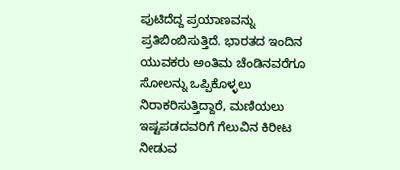ಪುಟಿದೆದ್ದ ಪ್ರಯಾಣವನ್ನು ಪ್ರತಿಬಿಂಬಿಸುತ್ತಿದೆ. ಭಾರತದ ಇಂದಿನ ಯುವಕರು ಅಂತಿಮ ಚೆಂಡಿನವರೆಗೂ ಸೋಲನ್ನು ಒಪ್ಪಿಕೊಳ್ಳಲು ನಿರಾಕರಿಸುತ್ತಿದ್ದಾರೆ, ಮಣಿಯಲು ಇಷ್ಟಪಡದವರಿಗೆ ಗೆಲುವಿನ ಕಿರೀಟ ನೀಡುವ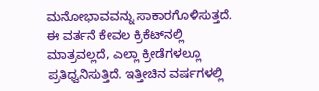ಮನೋಭಾವವನ್ನು ಸಾಕಾರಗೊಳಿಸುತ್ತದೆ. ಈ ವರ್ತನೆ ಕೇವಲ ಕ್ರಿಕೆಟ್‌ನಲ್ಲಿ ಮಾತ್ರವಲ್ಲದೆ, ಎಲ್ಲಾ ಕ್ರೀಡೆಗಳಲ್ಲೂ ಪ್ರತಿಧ್ವನಿಸುತ್ತಿದೆ. ಇತ್ತೀಚಿನ ವರ್ಷಗಳಲ್ಲಿ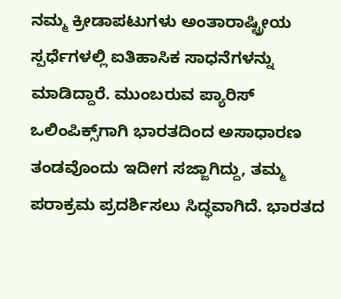ನಮ್ಮ ಕ್ರೀಡಾಪಟುಗಳು ಅಂತಾರಾಷ್ಟ್ರೀಯ ಸ್ಪರ್ಧೆಗಳಲ್ಲಿ ಐತಿಹಾಸಿಕ ಸಾಧನೆಗಳನ್ನು ಮಾಡಿದ್ದಾರೆ. ಮುಂಬರುವ ಪ್ಯಾರಿಸ್ ಒಲಿಂಪಿಕ್ಸ್‌ಗಾಗಿ ಭಾರತದಿಂದ ಅಸಾಧಾರಣ ತಂಡವೊಂದು ಇದೀಗ ಸಜ್ಜಾಗಿದ್ದು, ತಮ್ಮ ಪರಾಕ್ರಮ ಪ್ರದರ್ಶಿಸಲು ಸಿದ್ಧವಾಗಿದೆ. ಭಾರತದ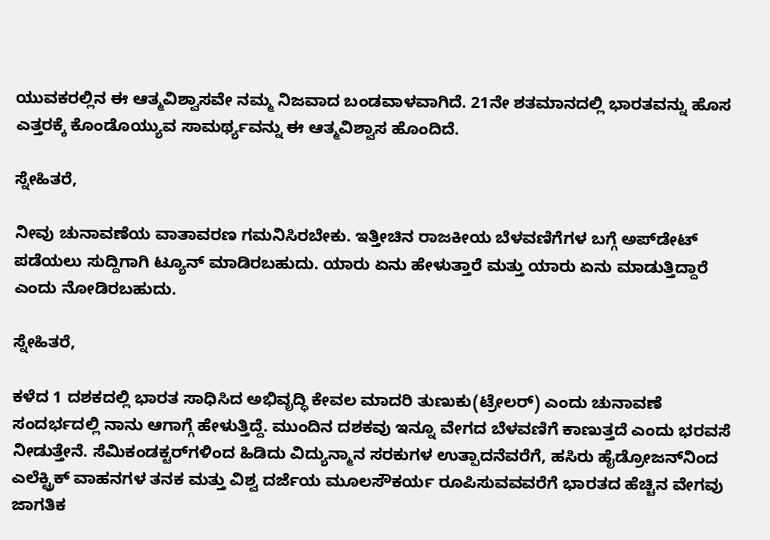ಯುವಕರಲ್ಲಿನ ಈ ಆತ್ಮವಿಶ್ವಾಸವೇ ನಮ್ಮ ನಿಜವಾದ ಬಂಡವಾಳವಾಗಿದೆ. 21ನೇ ಶತಮಾನದಲ್ಲಿ ಭಾರತವನ್ನು ಹೊಸ ಎತ್ತರಕ್ಕೆ ಕೊಂಡೊಯ್ಯುವ ಸಾಮರ್ಥ್ಯವನ್ನು ಈ ಆತ್ಮವಿಶ್ವಾಸ ಹೊಂದಿದೆ.

ಸ್ನೇಹಿತರೆ,

ನೀವು ಚುನಾವಣೆಯ ವಾತಾವರಣ ಗಮನಿಸಿರಬೇಕು. ಇತ್ತೀಚಿನ ರಾಜಕೀಯ ಬೆಳವಣಿಗೆಗಳ ಬಗ್ಗೆ ಅಪ್‌ಡೇಟ್ ಪಡೆಯಲು ಸುದ್ದಿಗಾಗಿ ಟ್ಯೂನ್ ಮಾಡಿರಬಹುದು. ಯಾರು ಏನು ಹೇಳುತ್ತಾರೆ ಮತ್ತು ಯಾರು ಏನು ಮಾಡುತ್ತಿದ್ದಾರೆ ಎಂದು ನೋಡಿರಬಹುದು.

ಸ್ನೇಹಿತರೆ,

ಕಳೆದ 1 ದಶಕದಲ್ಲಿ ಭಾರತ ಸಾಧಿಸಿದ ಅಭಿವೃದ್ಧಿ ಕೇವಲ ಮಾದರಿ ತುಣುಕು(ಟ್ರೇಲರ್) ಎಂದು ಚುನಾವಣೆ ಸಂದರ್ಭದಲ್ಲಿ ನಾನು ಆಗಾಗ್ಗೆ ಹೇಳುತ್ತಿದ್ದೆ. ಮುಂದಿನ ದಶಕವು ಇನ್ನೂ ವೇಗದ ಬೆಳವಣಿಗೆ ಕಾಣುತ್ತದೆ ಎಂದು ಭರವಸೆ ನೀಡುತ್ತೇನೆ. ಸೆಮಿಕಂಡಕ್ಟರ್‌ಗಳಿಂದ ಹಿಡಿದು ವಿದ್ಯುನ್ಮಾನ ಸರಕುಗಳ ಉತ್ಪಾದನೆವರೆಗೆ, ಹಸಿರು ಹೈಡ್ರೋಜನ್‌ನಿಂದ ಎಲೆಕ್ಟ್ರಿಕ್ ವಾಹನಗಳ ತನಕ ಮತ್ತು ವಿಶ್ವ ದರ್ಜೆಯ ಮೂಲಸೌಕರ್ಯ ರೂಪಿಸುವವವರೆಗೆ ಭಾರತದ ಹೆಚ್ಚಿನ ವೇಗವು ಜಾಗತಿಕ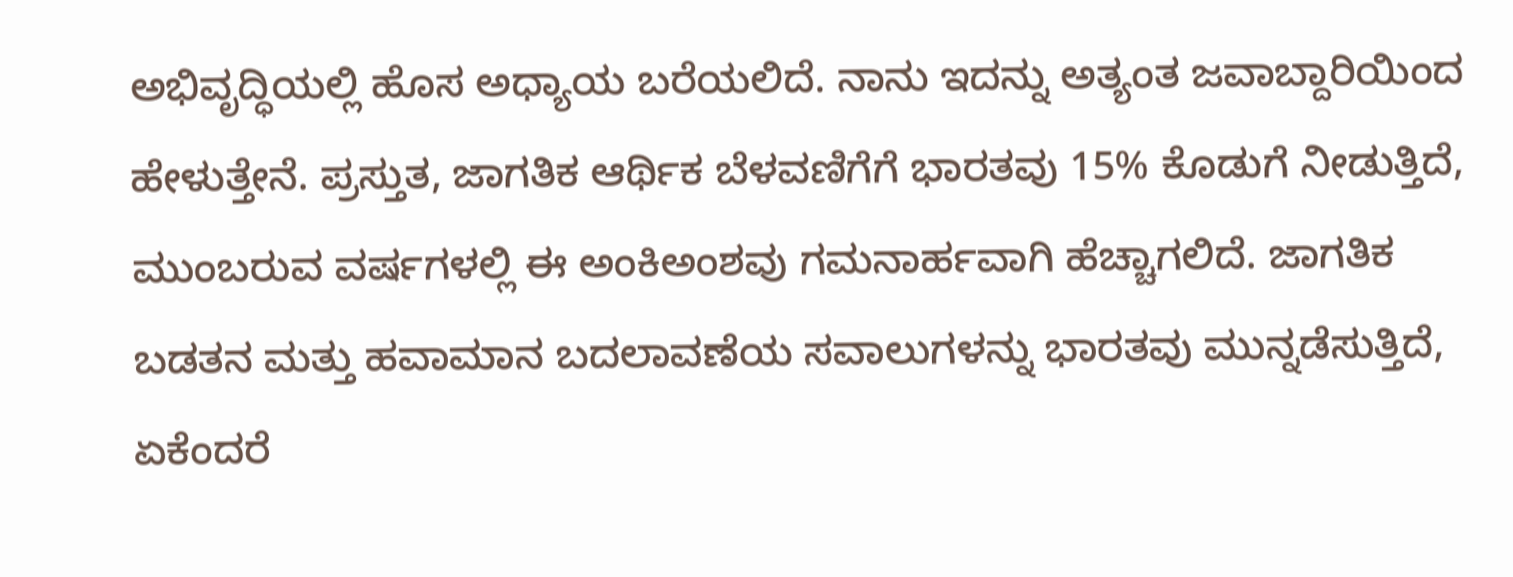ಅಭಿವೃದ್ಧಿಯಲ್ಲಿ ಹೊಸ ಅಧ್ಯಾಯ ಬರೆಯಲಿದೆ. ನಾನು ಇದನ್ನು ಅತ್ಯಂತ ಜವಾಬ್ದಾರಿಯಿಂದ ಹೇಳುತ್ತೇನೆ. ಪ್ರಸ್ತುತ, ಜಾಗತಿಕ ಆರ್ಥಿಕ ಬೆಳವಣಿಗೆಗೆ ಭಾರತವು 15% ಕೊಡುಗೆ ನೀಡುತ್ತಿದೆ, ಮುಂಬರುವ ವರ್ಷಗಳಲ್ಲಿ ಈ ಅಂಕಿಅಂಶವು ಗಮನಾರ್ಹವಾಗಿ ಹೆಚ್ಚಾಗಲಿದೆ. ಜಾಗತಿಕ ಬಡತನ ಮತ್ತು ಹವಾಮಾನ ಬದಲಾವಣೆಯ ಸವಾಲುಗಳನ್ನು ಭಾರತವು ಮುನ್ನಡೆಸುತ್ತಿದೆ, ಏಕೆಂದರೆ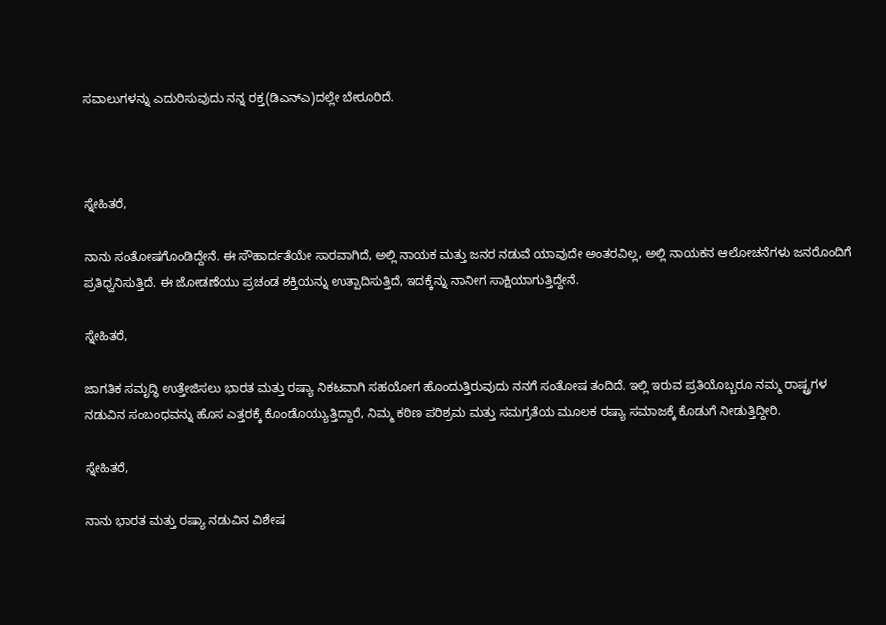ಸವಾಲುಗಳನ್ನು ಎದುರಿಸುವುದು ನನ್ನ ರಕ್ತ(ಡಿಎನ್‌ಎ)ದಲ್ಲೇ ಬೇರೂರಿದೆ.



ಸ್ನೇಹಿತರೆ,

ನಾನು ಸಂತೋಷಗೊಂಡಿದ್ದೇನೆ. ಈ ಸೌಹಾರ್ದತೆಯೇ ಸಾರವಾಗಿದೆ, ಅಲ್ಲಿ ನಾಯಕ ಮತ್ತು ಜನರ ನಡುವೆ ಯಾವುದೇ ಅಂತರವಿಲ್ಲ, ಅಲ್ಲಿ ನಾಯಕನ ಆಲೋಚನೆಗಳು ಜನರೊಂದಿಗೆ ಪ್ರತಿಧ್ವನಿಸುತ್ತಿದೆ. ಈ ಜೋಡಣೆಯು ಪ್ರಚಂಡ ಶಕ್ತಿಯನ್ನು ಉತ್ಪಾದಿಸುತ್ತಿದೆ, ಇದಕ್ಕೆನ್ನು ನಾನೀಗ ಸಾಕ್ಷಿಯಾಗುತ್ತಿದ್ದೇನೆ.

ಸ್ನೇಹಿತರೆ,

ಜಾಗತಿಕ ಸಮೃದ್ಧಿ ಉತ್ತೇಜಿಸಲು ಭಾರತ ಮತ್ತು ರಷ್ಯಾ ನಿಕಟವಾಗಿ ಸಹಯೋಗ ಹೊಂದುತ್ತಿರುವುದು ನನಗೆ ಸಂತೋಷ ತಂದಿದೆ. ಇಲ್ಲಿ ಇರುವ ಪ್ರತಿಯೊಬ್ಬರೂ ನಮ್ಮ ರಾಷ್ಟ್ರಗಳ ನಡುವಿನ ಸಂಬಂಧವನ್ನು ಹೊಸ ಎತ್ತರಕ್ಕೆ ಕೊಂಡೊಯ್ಯುತ್ತಿದ್ದಾರೆ, ನಿಮ್ಮ ಕಠಿಣ ಪರಿಶ್ರಮ ಮತ್ತು ಸಮಗ್ರತೆಯ ಮೂಲಕ ರಷ್ಯಾ ಸಮಾಜಕ್ಕೆ ಕೊಡುಗೆ ನೀಡುತ್ತಿದ್ದೀರಿ.

ಸ್ನೇಹಿತರೆ,

ನಾನು ಭಾರತ ಮತ್ತು ರಷ್ಯಾ ನಡುವಿನ ವಿಶೇಷ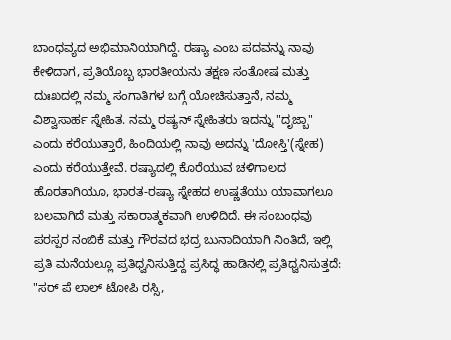ಬಾಂಧವ್ಯದ ಅಭಿಮಾನಿಯಾಗಿದ್ದೆ. ರಷ್ಯಾ ಎಂಬ ಪದವನ್ನು ನಾವು ಕೇಳಿದಾಗ, ಪ್ರತಿಯೊಬ್ಬ ಭಾರತೀಯನು ತಕ್ಷಣ ಸಂತೋಷ ಮತ್ತು ದುಃಖದಲ್ಲಿ ನಮ್ಮ ಸಂಗಾತಿಗಳ ಬಗ್ಗೆ ಯೋಚಿಸುತ್ತಾನೆ, ನಮ್ಮ ವಿಶ್ವಾಸಾರ್ಹ ಸ್ನೇಹಿತ. ನಮ್ಮ ರಷ್ಯನ್ ಸ್ನೇಹಿತರು ಇದನ್ನು "ದೃಜ್ಬಾ" ಎಂದು ಕರೆಯುತ್ತಾರೆ, ಹಿಂದಿಯಲ್ಲಿ ನಾವು ಅದನ್ನು 'ದೋಸ್ತಿ'(ಸ್ನೇಹ) ಎಂದು ಕರೆಯುತ್ತೇವೆ. ರಷ್ಯಾದಲ್ಲಿ ಕೊರೆಯುವ ಚಳಿಗಾಲದ ಹೊರತಾಗಿಯೂ, ಭಾರತ-ರಷ್ಯಾ ಸ್ನೇಹದ ಉಷ್ಣತೆಯು ಯಾವಾಗಲೂ ಬಲವಾಗಿದೆ ಮತ್ತು ಸಕಾರಾತ್ಮಕವಾಗಿ ಉಳಿದಿದೆ. ಈ ಸಂಬಂಧವು ಪರಸ್ಪರ ನಂಬಿಕೆ ಮತ್ತು ಗೌರವದ ಭದ್ರ ಬುನಾದಿಯಾಗಿ ನಿಂತಿದೆ, ಇಲ್ಲಿ ಪ್ರತಿ ಮನೆಯಲ್ಲೂ ಪ್ರತಿಧ್ವನಿಸುತ್ತಿದ್ದ ಪ್ರಸಿದ್ಧ ಹಾಡಿನಲ್ಲಿ ಪ್ರತಿಧ್ವನಿಸುತ್ತದೆ: "ಸರ್ ಪೆ ಲಾಲ್ ಟೋಪಿ ರಸ್ಸಿ,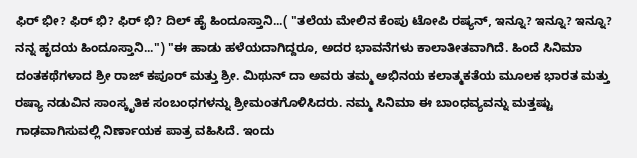ಫಿರ್ ಭೀ? ಫಿರ್ ಭಿ? ಫಿರ್ ಭಿ? ದಿಲ್ ಹೈ ಹಿಂದೂಸ್ತಾನಿ...( "ತಲೆಯ ಮೇಲಿನ ಕೆಂಪು ಟೋಪಿ ರಷ್ಯನ್, ಇನ್ನೂ? ಇನ್ನೂ? ಇನ್ನೂ? ನನ್ನ ಹೃದಯ ಹಿಂದೂಸ್ತಾನಿ...") "ಈ ಹಾಡು ಹಳೆಯದಾಗಿದ್ದರೂ, ಅದರ ಭಾವನೆಗಳು ಕಾಲಾತೀತವಾಗಿದೆ. ಹಿಂದೆ ಸಿನಿಮಾ ದಂತಕಥೆಗಳಾದ ಶ್ರೀ ರಾಜ್ ಕಪೂರ್ ಮತ್ತು ಶ್ರೀ. ಮಿಥುನ್ ದಾ ಅವರು ತಮ್ಮ ಅಭಿನಯ ಕಲಾತ್ಮಕತೆಯ ಮೂಲಕ ಭಾರತ ಮತ್ತು ರಷ್ಯಾ ನಡುವಿನ ಸಾಂಸ್ಕೃತಿಕ ಸಂಬಂಧಗಳನ್ನು ಶ್ರೀಮಂತಗೊಳಿಸಿದರು. ನಮ್ಮ ಸಿನಿಮಾ ಈ ಬಾಂಧವ್ಯವನ್ನು ಮತ್ತಷ್ಟು ಗಾಢವಾಗಿಸುವಲ್ಲಿ ನಿರ್ಣಾಯಕ ಪಾತ್ರ ವಹಿಸಿದೆ. ಇಂದು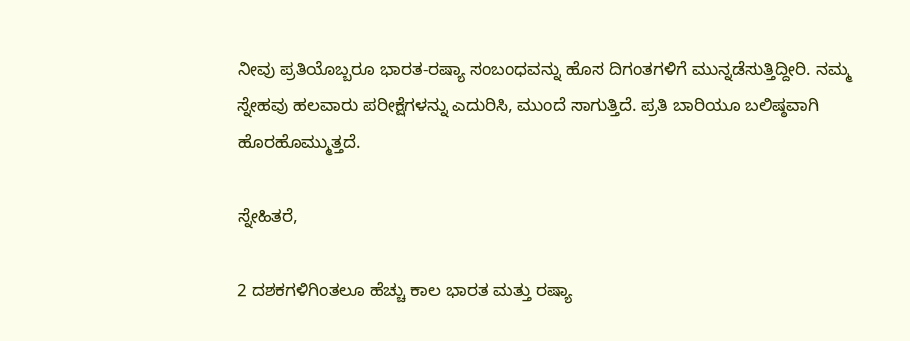ನೀವು ಪ್ರತಿಯೊಬ್ಬರೂ ಭಾರತ-ರಷ್ಯಾ ಸಂಬಂಧವನ್ನು ಹೊಸ ದಿಗಂತಗಳಿಗೆ ಮುನ್ನಡೆಸುತ್ತಿದ್ದೀರಿ. ನಮ್ಮ ಸ್ನೇಹವು ಹಲವಾರು ಪರೀಕ್ಷೆಗಳನ್ನು ಎದುರಿಸಿ, ಮುಂದೆ ಸಾಗುತ್ತಿದೆ. ಪ್ರತಿ ಬಾರಿಯೂ ಬಲಿಷ್ಠವಾಗಿ ಹೊರಹೊಮ್ಮುತ್ತದೆ.

ಸ್ನೇಹಿತರೆ,

2 ದಶಕಗಳಿಗಿಂತಲೂ ಹೆಚ್ಚು ಕಾಲ ಭಾರತ ಮತ್ತು ರಷ್ಯಾ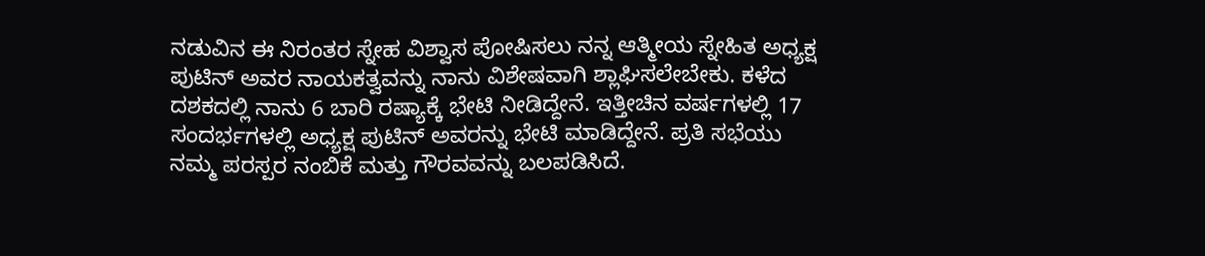ನಡುವಿನ ಈ ನಿರಂತರ ಸ್ನೇಹ ವಿಶ್ವಾಸ ಪೋಷಿಸಲು ನನ್ನ ಆತ್ಮೀಯ ಸ್ನೇಹಿತ ಅಧ್ಯಕ್ಷ ಪುಟಿನ್ ಅವರ ನಾಯಕತ್ವವನ್ನು ನಾನು ವಿಶೇಷವಾಗಿ ಶ್ಲಾಘಿಸಲೇಬೇಕು. ಕಳೆದ ದಶಕದಲ್ಲಿ ನಾನು 6 ಬಾರಿ ರಷ್ಯಾಕ್ಕೆ ಭೇಟಿ ನೀಡಿದ್ದೇನೆ. ಇತ್ತೀಚಿನ ವರ್ಷಗಳಲ್ಲಿ 17 ಸಂದರ್ಭಗಳಲ್ಲಿ ಅಧ್ಯಕ್ಷ ಪುಟಿನ್ ಅವರನ್ನು ಭೇಟಿ ಮಾಡಿದ್ದೇನೆ. ಪ್ರತಿ ಸಭೆಯು ನಮ್ಮ ಪರಸ್ಪರ ನಂಬಿಕೆ ಮತ್ತು ಗೌರವವನ್ನು ಬಲಪಡಿಸಿದೆ.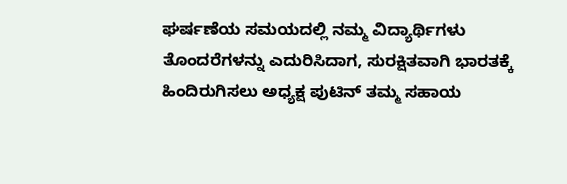ಘರ್ಷಣೆಯ ಸಮಯದಲ್ಲಿ ನಮ್ಮ ವಿದ್ಯಾರ್ಥಿಗಳು ತೊಂದರೆಗಳನ್ನು ಎದುರಿಸಿದಾಗ, ಸುರಕ್ಷಿತವಾಗಿ ಭಾರತಕ್ಕೆ ಹಿಂದಿರುಗಿಸಲು ಅಧ್ಯಕ್ಷ ಪುಟಿನ್ ತಮ್ಮ ಸಹಾಯ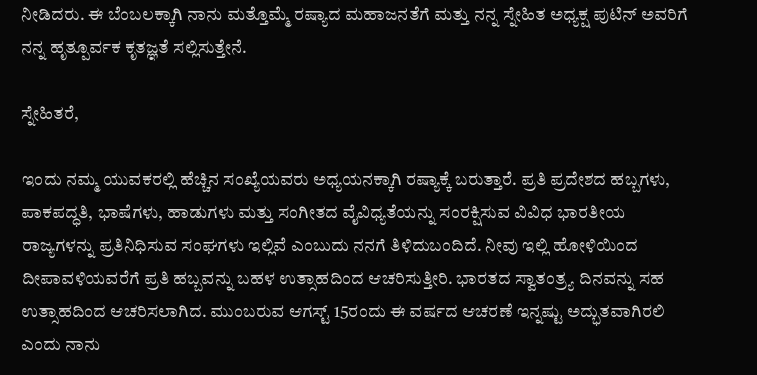ನೀಡಿದರು. ಈ ಬೆಂಬಲಕ್ಕಾಗಿ ನಾನು ಮತ್ತೊಮ್ಮೆ ರಷ್ಯಾದ ಮಹಾಜನತೆಗೆ ಮತ್ತು ನನ್ನ ಸ್ನೇಹಿತ ಅಧ್ಯಕ್ಷ ಪುಟಿನ್ ಅವರಿಗೆ ನನ್ನ ಹೃತ್ಪೂರ್ವಕ ಕೃತಜ್ಞತೆ ಸಲ್ಲಿಸುತ್ತೇನೆ.

ಸ್ನೇಹಿತರೆ,

ಇಂದು ನಮ್ಮ ಯುವಕರಲ್ಲಿ ಹೆಚ್ಚಿನ ಸಂಖ್ಯೆಯವರು ಅಧ್ಯಯನಕ್ಕಾಗಿ ರಷ್ಯಾಕ್ಕೆ ಬರುತ್ತಾರೆ. ಪ್ರತಿ ಪ್ರದೇಶದ ಹಬ್ಬಗಳು, ಪಾಕಪದ್ಧತಿ, ಭಾಷೆಗಳು, ಹಾಡುಗಳು ಮತ್ತು ಸಂಗೀತದ ವೈವಿಧ್ಯತೆಯನ್ನು ಸಂರಕ್ಷಿಸುವ ವಿವಿಧ ಭಾರತೀಯ ರಾಜ್ಯಗಳನ್ನು ಪ್ರತಿನಿಧಿಸುವ ಸಂಘಗಳು ಇಲ್ಲಿವೆ ಎಂಬುದು ನನಗೆ ತಿಳಿದುಬಂದಿದೆ. ನೀವು ಇಲ್ಲಿ ಹೋಳಿಯಿಂದ ದೀಪಾವಳಿಯವರೆಗೆ ಪ್ರತಿ ಹಬ್ಬವನ್ನು ಬಹಳ ಉತ್ಸಾಹದಿಂದ ಆಚರಿಸುತ್ತೀರಿ. ಭಾರತದ ಸ್ವಾತಂತ್ರ್ಯ ದಿನವನ್ನು ಸಹ ಉತ್ಸಾಹದಿಂದ ಆಚರಿಸಲಾಗಿದ. ಮುಂಬರುವ ಆಗಸ್ಟ್ 15ರಂದು ಈ ವರ್ಷದ ಆಚರಣೆ ಇನ್ನಷ್ಟು ಅದ್ಭುತವಾಗಿರಲಿ ಎಂದು ನಾನು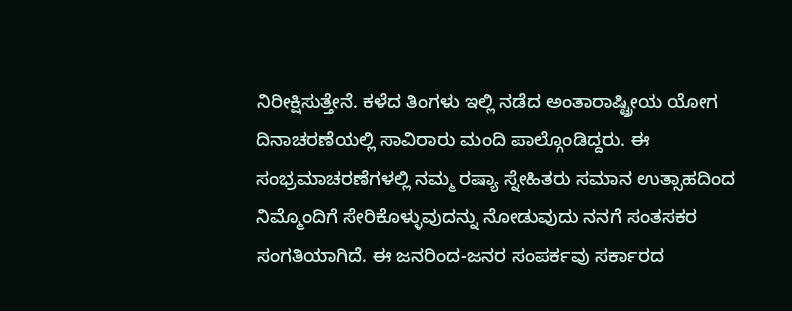ನಿರೀಕ್ಷಿಸುತ್ತೇನೆ. ಕಳೆದ ತಿಂಗಳು ಇಲ್ಲಿ ನಡೆದ ಅಂತಾರಾಷ್ಟ್ರೀಯ ಯೋಗ ದಿನಾಚರಣೆಯಲ್ಲಿ ಸಾವಿರಾರು ಮಂದಿ ಪಾಲ್ಗೊಂಡಿದ್ದರು. ಈ ಸಂಭ್ರಮಾಚರಣೆಗಳಲ್ಲಿ ನಮ್ಮ ರಷ್ಯಾ ಸ್ನೇಹಿತರು ಸಮಾನ ಉತ್ಸಾಹದಿಂದ ನಿಮ್ಮೊಂದಿಗೆ ಸೇರಿಕೊಳ್ಳುವುದನ್ನು ನೋಡುವುದು ನನಗೆ ಸಂತಸಕರ ಸಂಗತಿಯಾಗಿದೆ. ಈ ಜನರಿಂದ-ಜನರ ಸಂಪರ್ಕವು ಸರ್ಕಾರದ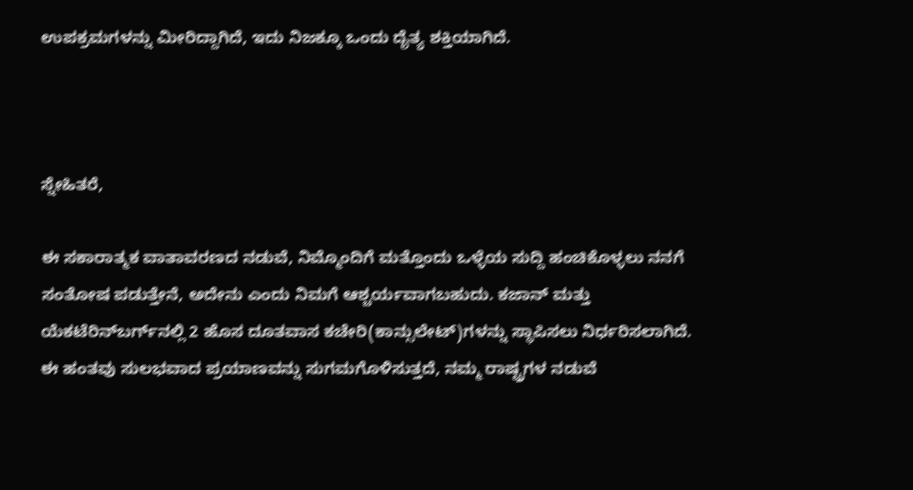ಉಪಕ್ರಮಗಳನ್ನು ಮೀರಿದ್ದಾಗಿದೆ, ಇದು ನಿಜಕ್ಕೂ ಒಂದು ದೈತ್ಯ ಶಕ್ತಿಯಾಗಿದೆ.



ಸ್ನೇಹಿತರೆ,

ಈ ಸಕಾರಾತ್ಮಕ ವಾತಾವರಣದ ನಡುವೆ, ನಿಮ್ಮೊಂದಿಗೆ ಮತ್ತೊಂದು ಒಳ್ಳೆಯ ಸುದ್ದಿ ಹಂಚಿಕೊಳ್ಳಲು ನನಗೆ ಸಂತೋಷ ಪಡುತ್ತೇನೆ, ಅದೇನು ಎಂದು ನಿಮಗೆ ಆಶ್ಚರ್ಯವಾಗಬಹುದು. ಕಜಾನ್ ಮತ್ತು ಯೆಕಟೆರಿನ್‌ಬರ್ಗ್‌ನಲ್ಲಿ 2 ಹೊಸ ದೂತವಾಸ ಕಚೇರಿ(ಕಾನ್ಸುಲೇಟ್‌)ಗಳನ್ನು ಸ್ಥಾಪಿಸಲು ನಿರ್ಧರಿಸಲಾಗಿದೆ. ಈ ಹಂತವು ಸುಲಭವಾದ ಪ್ರಯಾಣವನ್ನು ಸುಗಮಗೊಳಿಸುತ್ತದೆ, ನಮ್ಮ ರಾಷ್ಟ್ರಗಳ ನಡುವೆ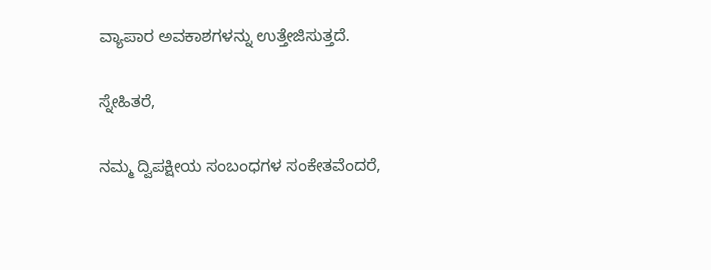ವ್ಯಾಪಾರ ಅವಕಾಶಗಳನ್ನು ಉತ್ತೇಜಿಸುತ್ತದೆ.

ಸ್ನೇಹಿತರೆ,

ನಮ್ಮ ದ್ವಿಪಕ್ಷೀಯ ಸಂಬಂಧಗಳ ಸಂಕೇತವೆಂದರೆ,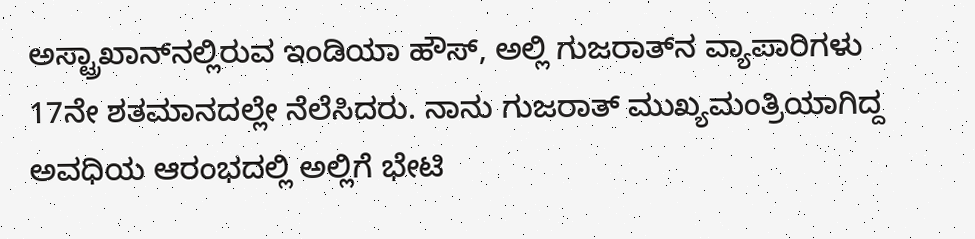ಅಸ್ಟ್ರಾಖಾನ್‌ನಲ್ಲಿರುವ ಇಂಡಿಯಾ ಹೌಸ್, ಅಲ್ಲಿ ಗುಜರಾತ್‌ನ ವ್ಯಾಪಾರಿಗಳು 17ನೇ ಶತಮಾನದಲ್ಲೇ ನೆಲೆಸಿದರು. ನಾನು ಗುಜರಾತ್ ಮುಖ್ಯಮಂತ್ರಿಯಾಗಿದ್ದ ಅವಧಿಯ ಆರಂಭದಲ್ಲಿ ಅಲ್ಲಿಗೆ ಭೇಟಿ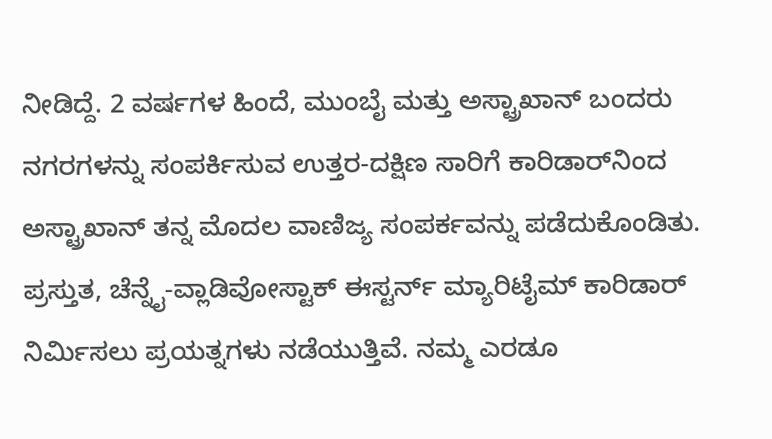ನೀಡಿದ್ದೆ. 2 ವರ್ಷಗಳ ಹಿಂದೆ, ಮುಂಬೈ ಮತ್ತು ಅಸ್ಟ್ರಾಖಾನ್ ಬಂದರು ನಗರಗಳನ್ನು ಸಂಪರ್ಕಿಸುವ ಉತ್ತರ-ದಕ್ಷಿಣ ಸಾರಿಗೆ ಕಾರಿಡಾರ್‌ನಿಂದ ಅಸ್ಟ್ರಾಖಾನ್ ತನ್ನ ಮೊದಲ ವಾಣಿಜ್ಯ ಸಂಪರ್ಕವನ್ನು ಪಡೆದುಕೊಂಡಿತು. ಪ್ರಸ್ತುತ, ಚೆನ್ನೈ-ವ್ಲಾಡಿವೋಸ್ಟಾಕ್ ಈಸ್ಟರ್ನ್ ಮ್ಯಾರಿಟೈಮ್ ಕಾರಿಡಾರ್‌ ನಿರ್ಮಿಸಲು ಪ್ರಯತ್ನಗಳು ನಡೆಯುತ್ತಿವೆ. ನಮ್ಮ ಎರಡೂ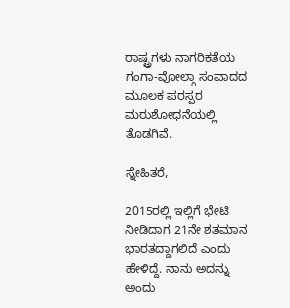ರಾಷ್ಟ್ರಗಳು ನಾಗರಿಕತೆಯ ಗಂಗಾ-ವೋಲ್ಗಾ ಸಂವಾದದ ಮೂಲಕ ಪರಸ್ಪರ ಮರುಶೋಧನೆಯಲ್ಲಿ ತೊಡಗಿವೆ.

ಸ್ನೇಹಿತರೆ,

2015ರಲ್ಲಿ ಇಲ್ಲಿಗೆ ಭೇಟಿ ನೀಡಿದಾಗ 21ನೇ ಶತಮಾನ ಭಾರತದ್ದಾಗಲಿದೆ ಎಂದು ಹೇಳಿದ್ದೆ. ನಾನು ಅದನ್ನು ಅಂದು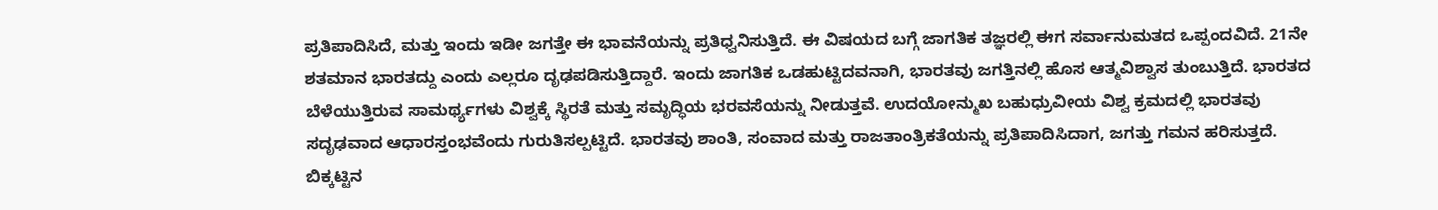ಪ್ರತಿಪಾದಿಸಿದೆ, ಮತ್ತು ಇಂದು ಇಡೀ ಜಗತ್ತೇ ಈ ಭಾವನೆಯನ್ನು ಪ್ರತಿಧ್ವನಿಸುತ್ತಿದೆ. ಈ ವಿಷಯದ ಬಗ್ಗೆ ಜಾಗತಿಕ ತಜ್ಞರಲ್ಲಿ ಈಗ ಸರ್ವಾನುಮತದ ಒಪ್ಪಂದವಿದೆ. 21ನೇ ಶತಮಾನ ಭಾರತದ್ದು ಎಂದು ಎಲ್ಲರೂ ದೃಢಪಡಿಸುತ್ತಿದ್ದಾರೆ. ಇಂದು ಜಾಗತಿಕ ಒಡಹುಟ್ಟಿದವನಾಗಿ, ಭಾರತವು ಜಗತ್ತಿನಲ್ಲಿ ಹೊಸ ಆತ್ಮವಿಶ್ವಾಸ ತುಂಬುತ್ತಿದೆ. ಭಾರತದ ಬೆಳೆಯುತ್ತಿರುವ ಸಾಮರ್ಥ್ಯಗಳು ವಿಶ್ವಕ್ಕೆ ಸ್ಥಿರತೆ ಮತ್ತು ಸಮೃದ್ಧಿಯ ಭರವಸೆಯನ್ನು ನೀಡುತ್ತವೆ. ಉದಯೋನ್ಮುಖ ಬಹುಧ್ರುವೀಯ ವಿಶ್ವ ಕ್ರಮದಲ್ಲಿ ಭಾರತವು ಸದೃಢವಾದ ಆಧಾರಸ್ತಂಭವೆಂದು ಗುರುತಿಸಲ್ಪಟ್ಟಿದೆ. ಭಾರತವು ಶಾಂತಿ, ಸಂವಾದ ಮತ್ತು ರಾಜತಾಂತ್ರಿಕತೆಯನ್ನು ಪ್ರತಿಪಾದಿಸಿದಾಗ, ಜಗತ್ತು ಗಮನ ಹರಿಸುತ್ತದೆ. ಬಿಕ್ಕಟ್ಟಿನ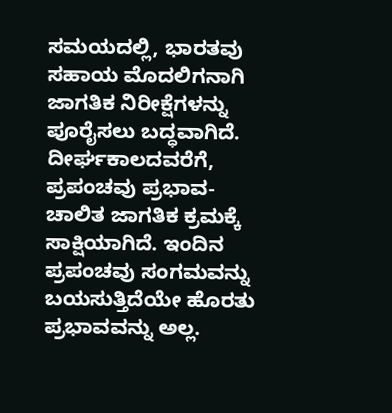ಸಮಯದಲ್ಲಿ, ಭಾರತವು ಸಹಾಯ ಮೊದಲಿಗನಾಗಿ ಜಾಗತಿಕ ನಿರೀಕ್ಷೆಗಳನ್ನು ಪೂರೈಸಲು ಬದ್ಧವಾಗಿದೆ. ದೀರ್ಘಕಾಲದವರೆಗೆ, ಪ್ರಪಂಚವು ಪ್ರಭಾವ-ಚಾಲಿತ ಜಾಗತಿಕ ಕ್ರಮಕ್ಕೆ ಸಾಕ್ಷಿಯಾಗಿದೆ. ಇಂದಿನ ಪ್ರಪಂಚವು ಸಂಗಮವನ್ನು ಬಯಸುತ್ತಿದೆಯೇ ಹೊರತು ಪ್ರಭಾವವನ್ನು ಅಲ್ಲ.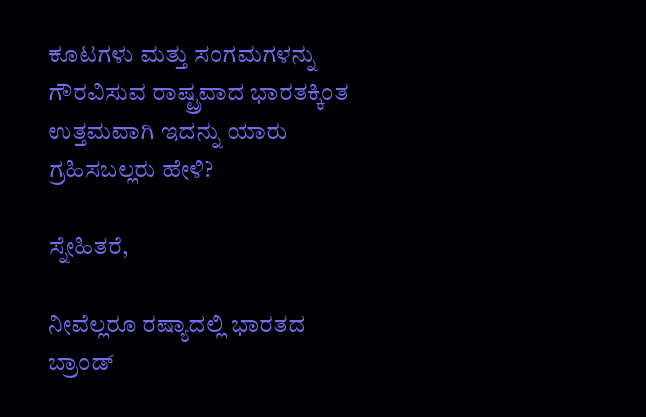ಕೂಟಗಳು ಮತ್ತು ಸಂಗಮಗಳನ್ನು ಗೌರವಿಸುವ ರಾಷ್ಟ್ರವಾದ ಭಾರತಕ್ಕಿಂತ ಉತ್ತಮವಾಗಿ ಇದನ್ನು ಯಾರು ಗ್ರಹಿಸಬಲ್ಲರು ಹೇಳಿ?

ಸ್ನೇಹಿತರೆ,

ನೀವೆಲ್ಲರೂ ರಷ್ಯಾದಲ್ಲಿ ಭಾರತದ ಬ್ರಾಂಡ್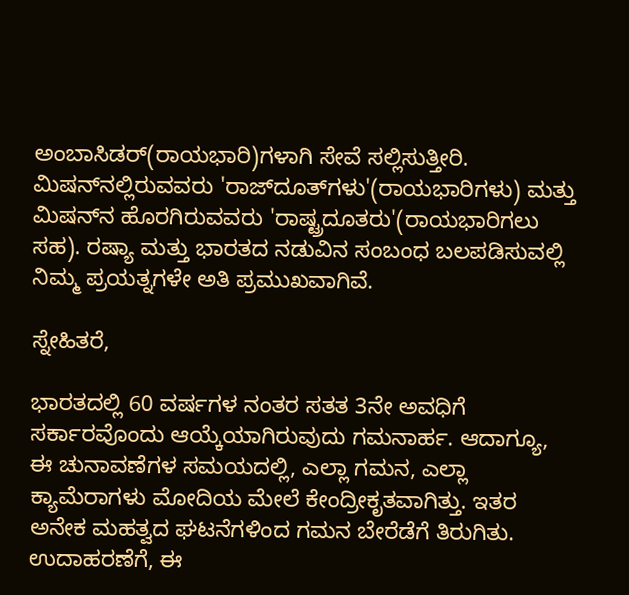ಅಂಬಾಸಿಡರ್‌(ರಾಯಭಾರಿ)ಗಳಾಗಿ ಸೇವೆ ಸಲ್ಲಿಸುತ್ತೀರಿ. ಮಿಷನ್‌ನಲ್ಲಿರುವವರು 'ರಾಜ್‌ದೂತ್‌ಗಳು'(ರಾಯಭಾರಿಗಳು) ಮತ್ತು ಮಿಷನ್‌ನ ಹೊರಗಿರುವವರು 'ರಾಷ್ಟ್ರದೂತರು'(ರಾಯಭಾರಿಗಲು ಸಹ). ರಷ್ಯಾ ಮತ್ತು ಭಾರತದ ನಡುವಿನ ಸಂಬಂಧ ಬಲಪಡಿಸುವಲ್ಲಿ ನಿಮ್ಮ ಪ್ರಯತ್ನಗಳೇ ಅತಿ ಪ್ರಮುಖವಾಗಿವೆ.

ಸ್ನೇಹಿತರೆ,

ಭಾರತದಲ್ಲಿ 60 ವರ್ಷಗಳ ನಂತರ ಸತತ 3ನೇ ಅವಧಿಗೆ ಸರ್ಕಾರವೊಂದು ಆಯ್ಕೆಯಾಗಿರುವುದು ಗಮನಾರ್ಹ. ಆದಾಗ್ಯೂ, ಈ ಚುನಾವಣೆಗಳ ಸಮಯದಲ್ಲಿ, ಎಲ್ಲಾ ಗಮನ, ಎಲ್ಲಾ ಕ್ಯಾಮೆರಾಗಳು ಮೋದಿಯ ಮೇಲೆ ಕೇಂದ್ರೀಕೃತವಾಗಿತ್ತು. ಇತರ ಅನೇಕ ಮಹತ್ವದ ಘಟನೆಗಳಿಂದ ಗಮನ ಬೇರೆಡೆಗೆ ತಿರುಗಿತು. ಉದಾಹರಣೆಗೆ, ಈ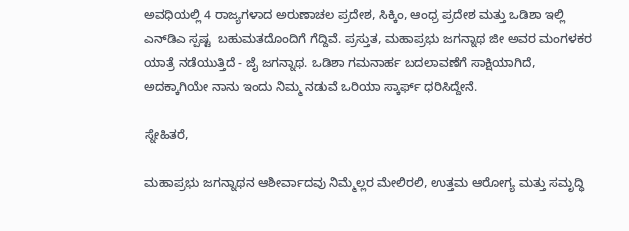ಅವಧಿಯಲ್ಲಿ 4 ರಾಜ್ಯಗಳಾದ ಅರುಣಾಚಲ ಪ್ರದೇಶ, ಸಿಕ್ಕಿಂ, ಆಂಧ್ರ ಪ್ರದೇಶ ಮತ್ತು ಒಡಿಶಾ ಇಲ್ಲಿ ಎನ್‌ಡಿಎ ಸ್ಪಷ್ಟ  ಬಹುಮತದೊಂದಿಗೆ ಗೆದ್ದಿವೆ. ಪ್ರಸ್ತುತ, ಮಹಾಪ್ರಭು ಜಗನ್ನಾಥ ಜೀ ಅವರ ಮಂಗಳಕರ ಯಾತ್ರೆ ನಡೆಯುತ್ತಿದೆ - ಜೈ ಜಗನ್ನಾಥ. ಒಡಿಶಾ ಗಮನಾರ್ಹ ಬದಲಾವಣೆಗೆ ಸಾಕ್ಷಿಯಾಗಿದೆ, ಅದಕ್ಕಾಗಿಯೇ ನಾನು ಇಂದು ನಿಮ್ಮ ನಡುವೆ ಒರಿಯಾ ಸ್ಕಾರ್ಫ್ ಧರಿಸಿದ್ದೇನೆ.

ಸ್ನೇಹಿತರೆ,

ಮಹಾಪ್ರಭು ಜಗನ್ನಾಥನ ಆಶೀರ್ವಾದವು ನಿಮ್ಮೆಲ್ಲರ ಮೇಲಿರಲಿ, ಉತ್ತಮ ಆರೋಗ್ಯ ಮತ್ತು ಸಮೃದ್ಧಿ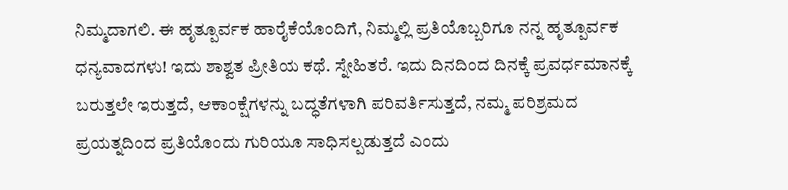ನಿಮ್ಮದಾಗಲಿ. ಈ ಹೃತ್ಪೂರ್ವಕ ಹಾರೈಕೆಯೊಂದಿಗೆ, ನಿಮ್ಮಲ್ಲಿ ಪ್ರತಿಯೊಬ್ಬರಿಗೂ ನನ್ನ ಹೃತ್ಪೂರ್ವಕ ಧನ್ಯವಾದಗಳು! ಇದು ಶಾಶ್ವತ ಪ್ರೀತಿಯ ಕಥೆ. ಸ್ನೇಹಿತರೆ. ಇದು ದಿನದಿಂದ ದಿನಕ್ಕೆ ಪ್ರವರ್ಧಮಾನಕ್ಕೆ ಬರುತ್ತಲೇ ಇರುತ್ತದೆ, ಆಕಾಂಕ್ಷೆಗಳನ್ನು ಬದ್ಧತೆಗಳಾಗಿ ಪರಿವರ್ತಿಸುತ್ತದೆ, ನಮ್ಮ ಪರಿಶ್ರಮದ ಪ್ರಯತ್ನದಿಂದ ಪ್ರತಿಯೊಂದು ಗುರಿಯೂ ಸಾಧಿಸಲ್ಪಡುತ್ತದೆ ಎಂದು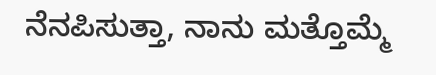ನೆನಪಿಸುತ್ತಾ, ನಾನು ಮತ್ತೊಮ್ಮೆ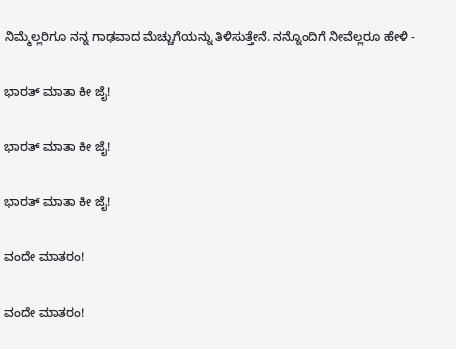ನಿಮ್ಮೆಲ್ಲರಿಗೂ ನನ್ನ ಗಾಢವಾದ ಮೆಚ್ಚುಗೆಯನ್ನು ತಿಳಿಸುತ್ತೇನೆ. ನನ್ನೊಂದಿಗೆ ನೀವೆಲ್ಲರೂ ಹೇಳಿ -

ಭಾರತ್ ಮಾತಾ ಕೀ ಜೈ!

ಭಾರತ್ ಮಾತಾ ಕೀ ಜೈ!

ಭಾರತ್ ಮಾತಾ ಕೀ ಜೈ!

ವಂದೇ ಮಾತರಂ!

ವಂದೇ ಮಾತರಂ!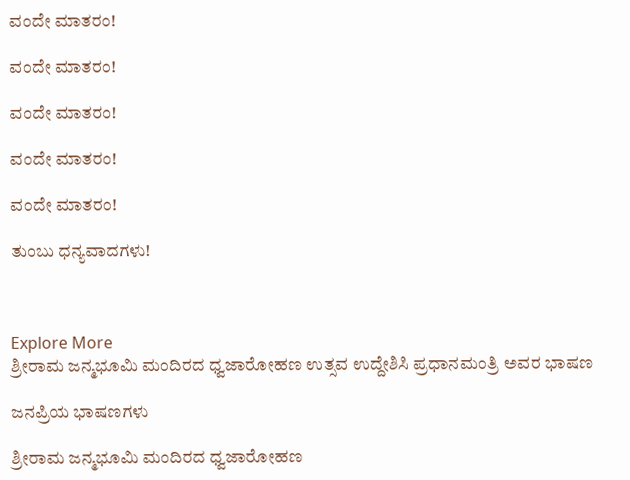ವಂದೇ ಮಾತರಂ!

ವಂದೇ ಮಾತರಂ!

ವಂದೇ ಮಾತರಂ!

ವಂದೇ ಮಾತರಂ!

ವಂದೇ ಮಾತರಂ!

ತುಂಬು ಧನ್ಯವಾದಗಳು!



Explore More
ಶ್ರೀರಾಮ ಜನ್ಮಭೂಮಿ ಮಂದಿರದ ಧ್ವಜಾರೋಹಣ ಉತ್ಸವ ಉದ್ದೇಶಿಸಿ ಪ್ರಧಾನಮಂತ್ರಿ ಅವರ ಭಾಷಣ

ಜನಪ್ರಿಯ ಭಾಷಣಗಳು

ಶ್ರೀರಾಮ ಜನ್ಮಭೂಮಿ ಮಂದಿರದ ಧ್ವಜಾರೋಹಣ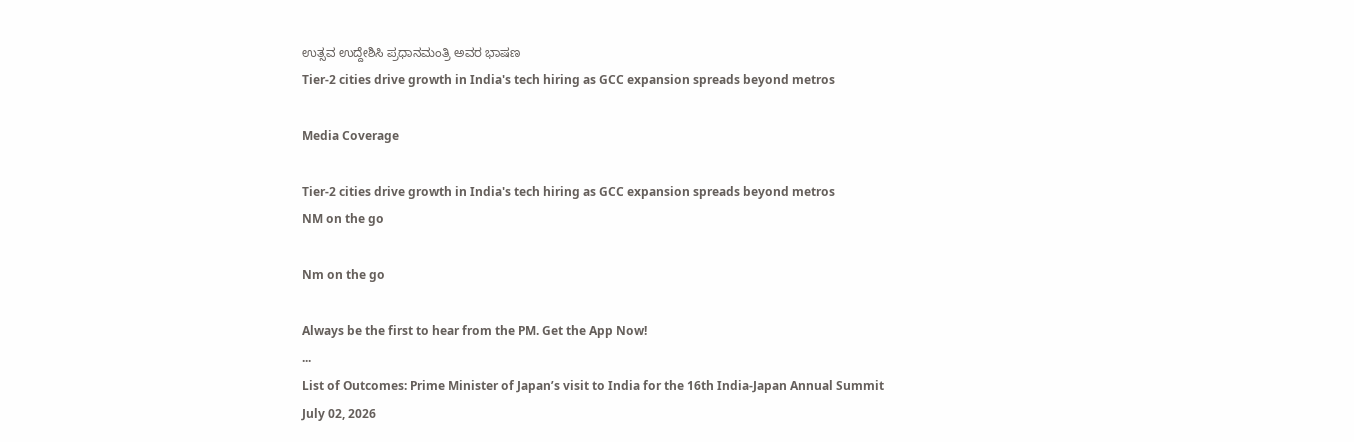ಉತ್ಸವ ಉದ್ದೇಶಿಸಿ ಪ್ರಧಾನಮಂತ್ರಿ ಅವರ ಭಾಷಣ
Tier-2 cities drive growth in India's tech hiring as GCC expansion spreads beyond metros

Media Coverage

Tier-2 cities drive growth in India's tech hiring as GCC expansion spreads beyond metros
NM on the go

Nm on the go

Always be the first to hear from the PM. Get the App Now!
...
List of Outcomes: Prime Minister of Japan’s visit to India for the 16th India-Japan Annual Summit
July 02, 2026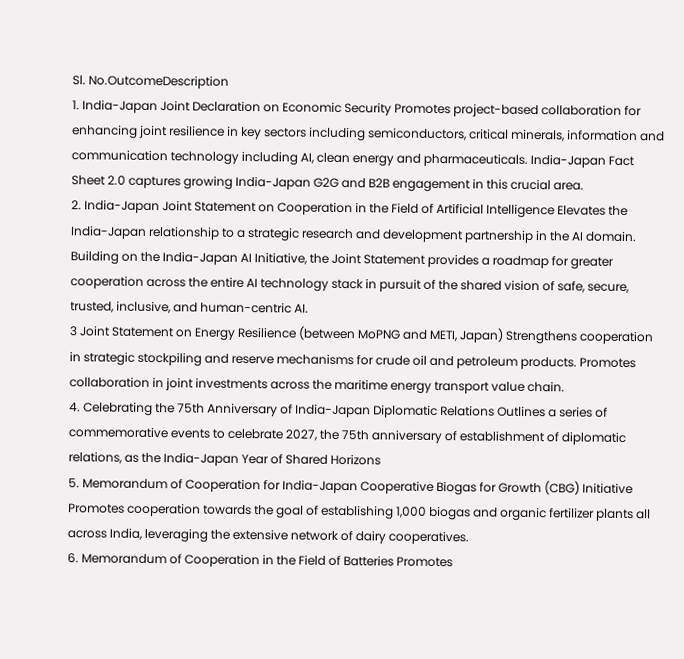Sl. No.OutcomeDescription
1. India-Japan Joint Declaration on Economic Security Promotes project-based collaboration for enhancing joint resilience in key sectors including semiconductors, critical minerals, information and communication technology including AI, clean energy and pharmaceuticals. India-Japan Fact Sheet 2.0 captures growing India-Japan G2G and B2B engagement in this crucial area.
2. India-Japan Joint Statement on Cooperation in the Field of Artificial Intelligence Elevates the India-Japan relationship to a strategic research and development partnership in the AI domain. Building on the India-Japan AI Initiative, the Joint Statement provides a roadmap for greater cooperation across the entire AI technology stack in pursuit of the shared vision of safe, secure, trusted, inclusive, and human-centric AI.
3 Joint Statement on Energy Resilience (between MoPNG and METI, Japan) Strengthens cooperation in strategic stockpiling and reserve mechanisms for crude oil and petroleum products. Promotes collaboration in joint investments across the maritime energy transport value chain.
4. Celebrating the 75th Anniversary of India-Japan Diplomatic Relations Outlines a series of commemorative events to celebrate 2027, the 75th anniversary of establishment of diplomatic relations, as the India-Japan Year of Shared Horizons
5. Memorandum of Cooperation for India-Japan Cooperative Biogas for Growth (CBG) Initiative Promotes cooperation towards the goal of establishing 1,000 biogas and organic fertilizer plants all across India, leveraging the extensive network of dairy cooperatives.
6. Memorandum of Cooperation in the Field of Batteries Promotes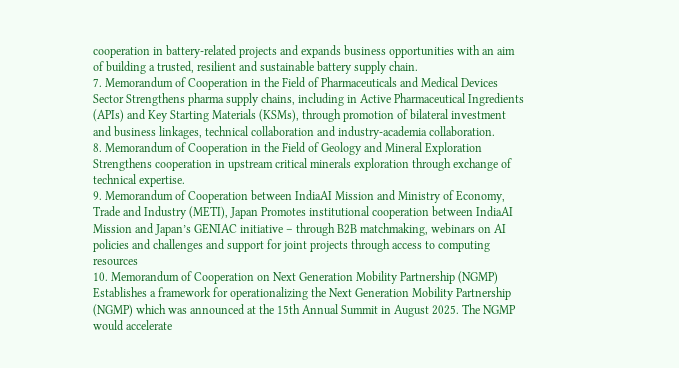cooperation in battery-related projects and expands business opportunities with an aim of building a trusted, resilient and sustainable battery supply chain.
7. Memorandum of Cooperation in the Field of Pharmaceuticals and Medical Devices Sector Strengthens pharma supply chains, including in Active Pharmaceutical Ingredients (APIs) and Key Starting Materials (KSMs), through promotion of bilateral investment and business linkages, technical collaboration and industry-academia collaboration.
8. Memorandum of Cooperation in the Field of Geology and Mineral Exploration Strengthens cooperation in upstream critical minerals exploration through exchange of technical expertise.
9. Memorandum of Cooperation between IndiaAI Mission and Ministry of Economy, Trade and Industry (METI), Japan Promotes institutional cooperation between IndiaAI Mission and Japan’s GENIAC initiative – through B2B matchmaking, webinars on AI policies and challenges and support for joint projects through access to computing resources
10. Memorandum of Cooperation on Next Generation Mobility Partnership (NGMP) Establishes a framework for operationalizing the Next Generation Mobility Partnership (NGMP) which was announced at the 15th Annual Summit in August 2025. The NGMP would accelerate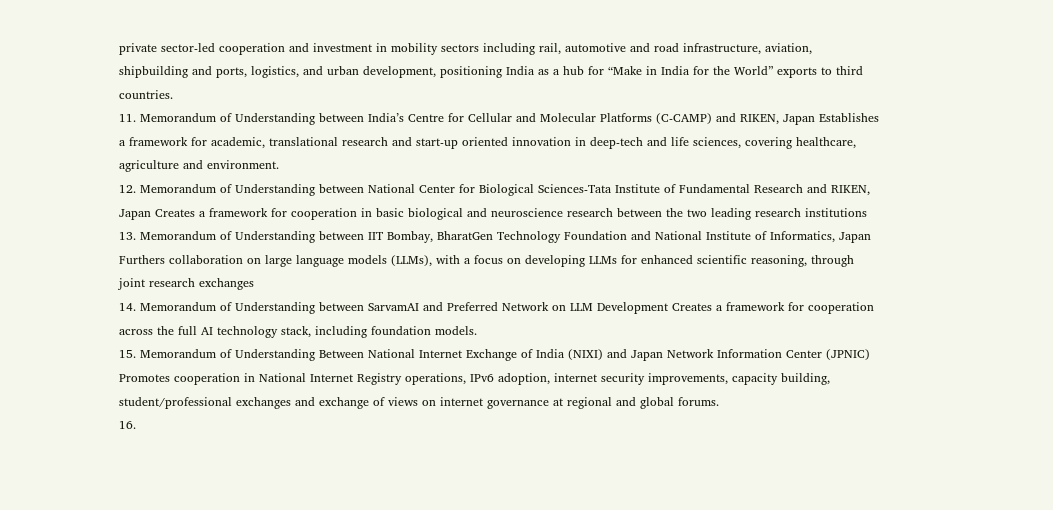private sector-led cooperation and investment in mobility sectors including rail, automotive and road infrastructure, aviation, shipbuilding and ports, logistics, and urban development, positioning India as a hub for “Make in India for the World” exports to third countries.
11. Memorandum of Understanding between India’s Centre for Cellular and Molecular Platforms (C-CAMP) and RIKEN, Japan Establishes a framework for academic, translational research and start-up oriented innovation in deep-tech and life sciences, covering healthcare, agriculture and environment.
12. Memorandum of Understanding between National Center for Biological Sciences-Tata Institute of Fundamental Research and RIKEN, Japan Creates a framework for cooperation in basic biological and neuroscience research between the two leading research institutions
13. Memorandum of Understanding between IIT Bombay, BharatGen Technology Foundation and National Institute of Informatics, Japan Furthers collaboration on large language models (LLMs), with a focus on developing LLMs for enhanced scientific reasoning, through joint research exchanges
14. Memorandum of Understanding between SarvamAI and Preferred Network on LLM Development Creates a framework for cooperation across the full AI technology stack, including foundation models.
15. Memorandum of Understanding Between National Internet Exchange of India (NIXI) and Japan Network Information Center (JPNIC) Promotes cooperation in National Internet Registry operations, IPv6 adoption, internet security improvements, capacity building, student/professional exchanges and exchange of views on internet governance at regional and global forums.
16.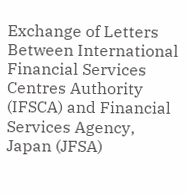Exchange of Letters Between International Financial Services Centres Authority (IFSCA) and Financial Services Agency, Japan (JFSA)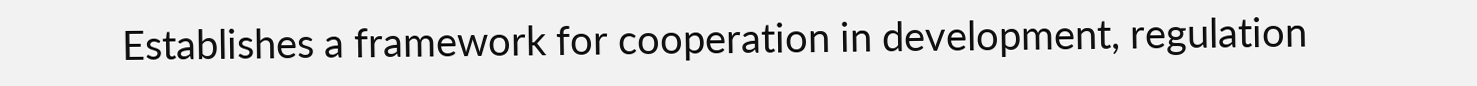Establishes a framework for cooperation in development, regulation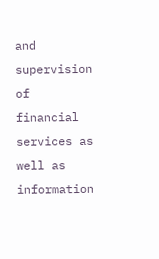and supervision of financial services as well as information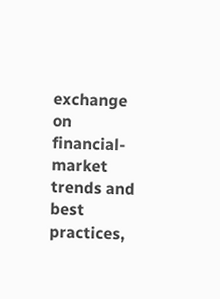exchange on financial-market trends and best practices,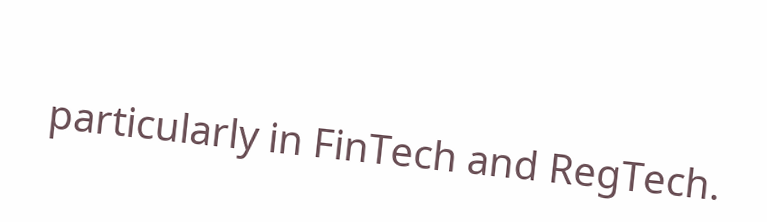particularly in FinTech and RegTech.